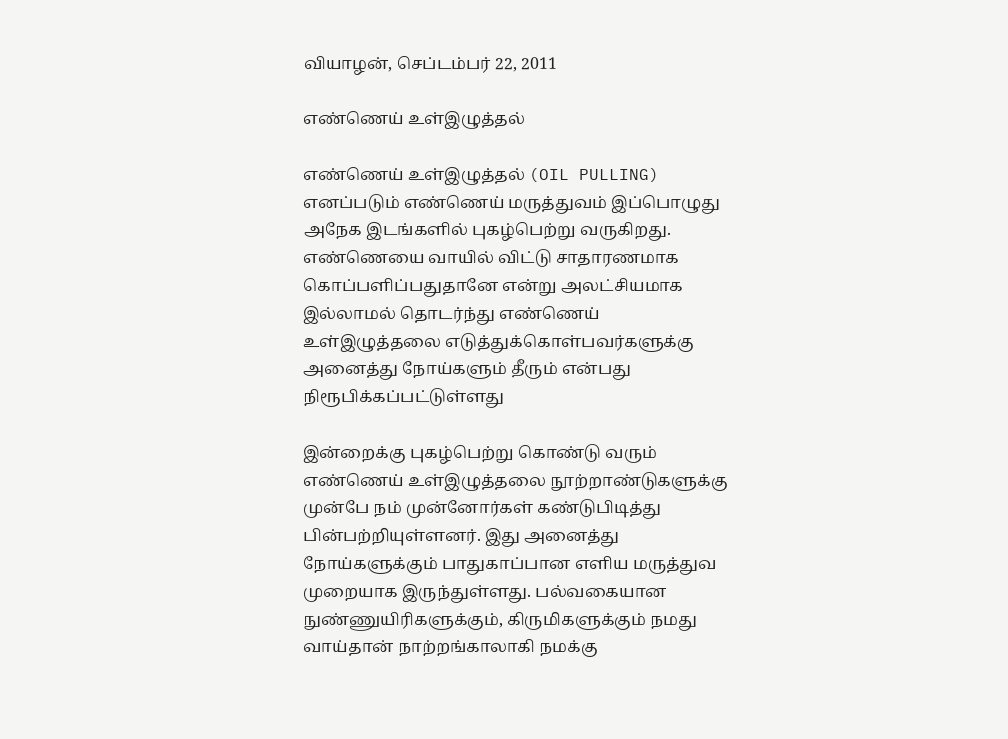வியாழன், செப்டம்பர் 22, 2011

எண்ணெய் உள்இழுத்தல்

எண்ணெய் உள்இழுத்தல் (OIL PULLING) எனப்படும் எண்ணெய் மருத்துவம் இப்பொழுது அநேக இடங்களில் புகழ்பெற்று வருகிறது. எண்ணெயை வாயில் விட்டு சாதாரணமாக கொப்பளிப்பதுதானே என்று அலட்சியமாக இல்லாமல் தொடர்ந்து எண்ணெய் உள்இழுத்தலை எடுத்துக்கொள்பவர்களுக்கு அனைத்து நோய்களும் தீரும் என்பது நிரூபிக்கப்பட்டுள்ளது

இன்றைக்கு புகழ்பெற்று கொண்டு வரும் எண்ணெய் உள்இழுத்தலை நூற்றாண்டுகளுக்கு முன்பே நம் முன்னோர்கள் கண்டுபிடித்து பின்பற்றியுள்ளனர். இது அனைத்து நோய்களுக்கும் பாதுகாப்பான எளிய மருத்துவ முறையாக இருந்துள்ளது. பல்வகையான நுண்ணுயிரிகளுக்கும், கிருமிகளுக்கும் நமது வாய்தான் நாற்றங்காலாகி நமக்கு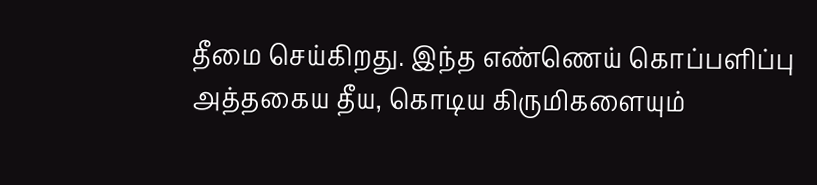தீமை செய்கிறது. இந்த எண்ணெய் கொப்பளிப்பு அத்தகைய தீய, கொடிய கிருமிகளையும்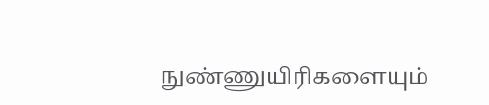நுண்ணுயிரிகளையும்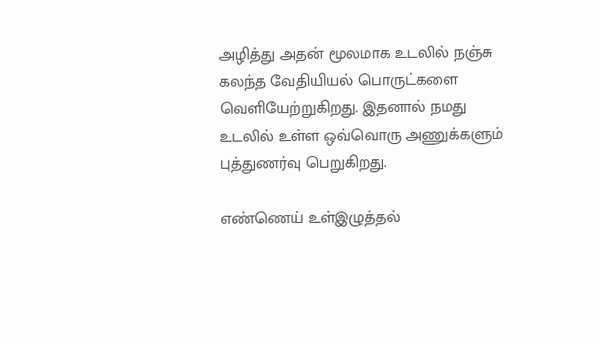அழித்து அதன் மூலமாக உடலில் நஞ்சு கலந்த வேதியியல் பொருட்களை வெளியேற்றுகிறது. இதனால் நமது உடலில் உள்ள ஒவ்வொரு அணுக்களும் புத்துணர்வு பெறுகிறது.

எண்ணெய் உள்இழுத்தல்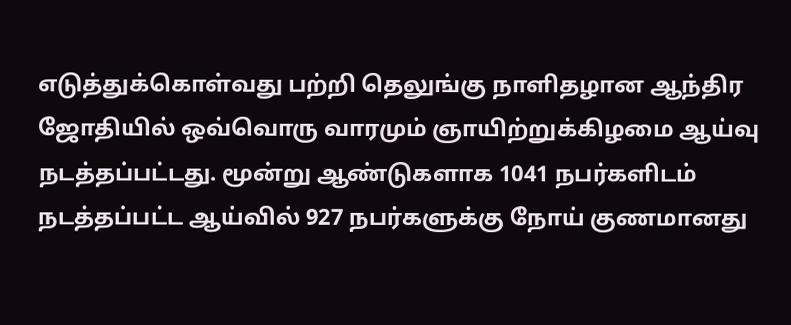எடுத்துக்கொள்வது பற்றி தெலுங்கு நாளிதழான ஆந்திர ஜோதியில் ஒவ்வொரு வாரமும் ஞாயிற்றுக்கிழமை ஆய்வு நடத்தப்பட்டது. மூன்று ஆண்டுகளாக 1041 நபர்களிடம் நடத்தப்பட்ட ஆய்வில் 927 நபர்களுக்கு நோய் குணமானது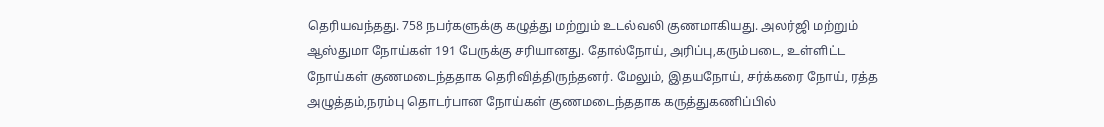தெரியவந்தது. 758 நபர்களுக்கு கழுத்து மற்றும் உடல்வலி குணமாகியது. அலர்ஜி மற்றும் ஆஸ்துமா நோய்கள் 191 பேருக்கு சரியானது. தோல்நோய், அரிப்பு,கரும்படை, உள்ளிட்ட நோய்கள் குணமடைந்ததாக தெரிவித்திருந்தனர். மேலும், இதயநோய், சர்க்கரை நோய், ரத்த அழுத்தம்,நரம்பு தொடர்பான நோய்கள் குணமடைந்ததாக கருத்துகணிப்பில்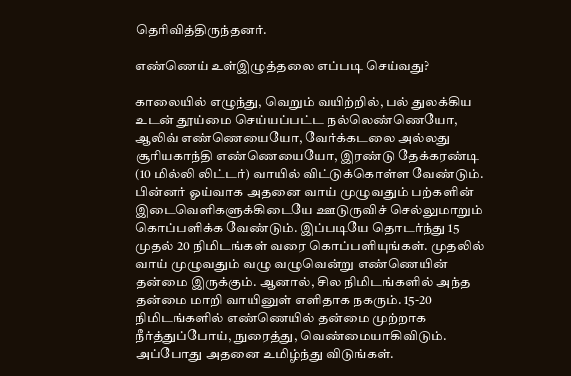தெரிவித்திருந்தனர்.

எண்ணெய் உள்இழுத்தலை எப்படி செய்வது?

காலையில் எழுந்து, வெறும் வயிற்றில், பல் துலக்கிய உடன் தூய்மை செய்யப்பட்ட நல்லெண்ணெயோ, ஆலிவ் எண்ணெயையோ, வேர்க்கடலை அல்லது சூரியகாந்தி எண்ணெயையோ, இரண்டு தேக்கரண்டி (10 மில்லி லிட்டர்) வாயில் விட்டுக்கொள்ள வேண்டும். பின்னர் ஓய்வாக அதனை வாய் முழுவதும் பற்களின் இடைவெளிகளுக்கிடையே ஊடுருவிச் செல்லுமாறும் கொப்பளிக்க வேண்டும். இப்படியே தொடர்ந்து 15 முதல் 20 நிமிடங்கள் வரை கொப்பளியுங்கள். முதலில் வாய் முழுவதும் வழு வழுவென்று எண்ணெயின் தன்மை இருக்கும். ஆனால், சில நிமிடங்களில் அந்த தன்மை மாறி வாயினுள் எளிதாக நகரும். 15-20 நிமிடங்களில் எண்ணெயில் தன்மை முற்றாக நீர்த்துப்போய், நுரைத்து, வெண்மையாகிவிடும். அப்போது அதனை உமிழ்ந்து விடுங்கள்.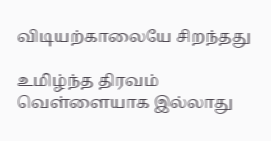விடியற்காலையே சிறந்தது

உமிழ்ந்த திரவம் வெள்ளையாக இல்லாது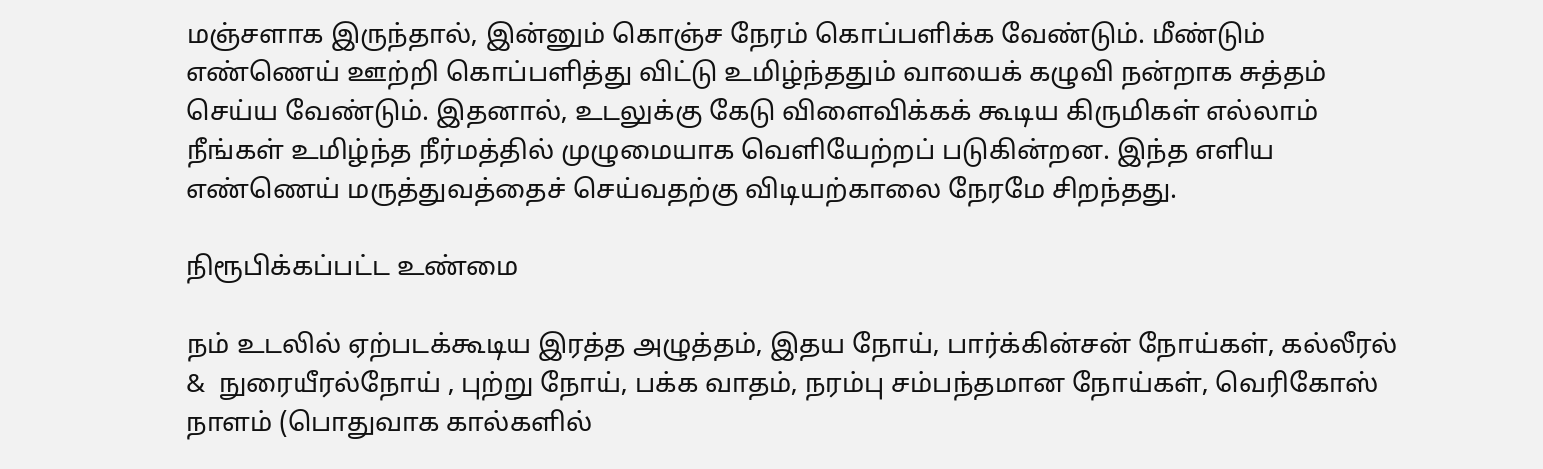மஞ்சளாக இருந்தால், இன்னும் கொஞ்ச நேரம் கொப்பளிக்க வேண்டும். மீண்டும் எண்ணெய் ஊற்றி கொப்பளித்து விட்டு உமிழ்ந்ததும் வாயைக் கழுவி நன்றாக சுத்தம் செய்ய வேண்டும். இதனால், உடலுக்கு கேடு விளைவிக்கக் கூடிய கிருமிகள் எல்லாம் நீங்கள் உமிழ்ந்த நீர்மத்தில் முழுமையாக வெளியேற்றப் படுகின்றன. இந்த எளிய எண்ணெய் மருத்துவத்தைச் செய்வதற்கு விடியற்காலை நேரமே சிறந்தது.

நிரூபிக்கப்பட்ட உண்மை

நம் உடலில் ஏற்படக்கூடிய இரத்த அழுத்தம், இதய நோய், பார்க்கின்சன் நோய்கள், கல்லீரல் &  நுரையீரல்நோய் , புற்று நோய், பக்க வாதம், நரம்பு சம்பந்தமான நோய்கள், வெரிகோஸ் நாளம் (பொதுவாக கால்களில்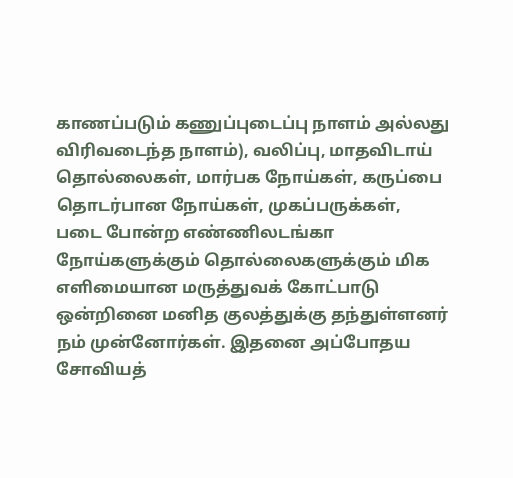காணப்படும் கணுப்புடைப்பு நாளம் அல்லது விரிவடைந்த நாளம்), வலிப்பு, மாதவிடாய் தொல்லைகள், மார்பக நோய்கள், கருப்பை தொடர்பான நோய்கள், முகப்பருக்கள், படை போன்ற எண்ணிலடங்கா நோய்களுக்கும் தொல்லைகளுக்கும் மிக எளிமையான மருத்துவக் கோட்பாடு ஒன்றினை மனித குலத்துக்கு தந்துள்ளனர் நம் முன்னோர்கள். இதனை அப்போதய சோவியத்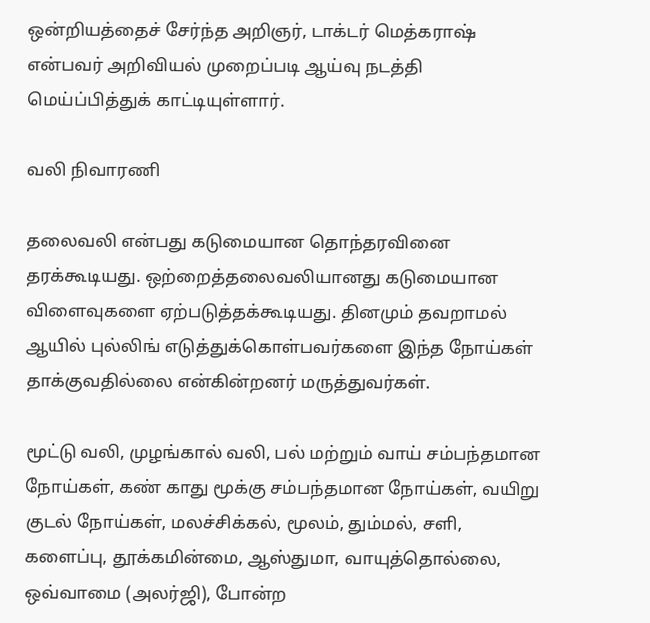ஒன்றியத்தைச் சேர்ந்த அறிஞர், டாக்டர் மெத்கராஷ் என்பவர் அறிவியல் முறைப்படி ஆய்வு நடத்தி மெய்ப்பித்துக் காட்டியுள்ளார்.

வலி நிவாரணி

தலைவலி என்பது கடுமையான தொந்தரவினை தரக்கூடியது. ஒற்றைத்தலைவலியானது கடுமையான விளைவுகளை ஏற்படுத்தக்கூடியது. தினமும் தவறாமல் ஆயில் புல்லிங் எடுத்துக்கொள்பவர்களை இந்த நோய்கள் தாக்குவதில்லை என்கின்றனர் மருத்துவர்கள்.

மூட்டு வலி, முழங்கால் வலி, பல் மற்றும் வாய் சம்பந்தமான நோய்கள், கண் காது மூக்கு சம்பந்தமான நோய்கள், வயிறு குடல் நோய்கள், மலச்சிக்கல், மூலம், தும்மல், சளி, களைப்பு, தூக்கமின்மை, ஆஸ்துமா, வாயுத்தொல்லை, ஒவ்வாமை (அலர்ஜி), போன்ற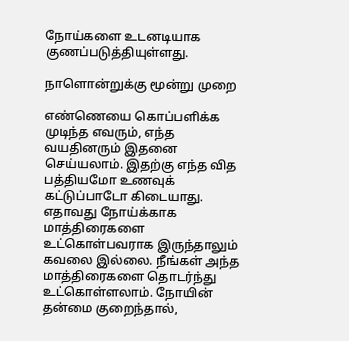நோய்களை உடனடியாக குணப்படுத்தியுள்ளது.

நாளொன்றுக்கு மூன்று முறை

எண்ணெயை கொப்பளிக்க முடிந்த எவரும், எந்த வயதினரும் இதனை செய்யலாம். இதற்கு எந்த வித பத்தியமோ உணவுக் கட்டுப்பாடோ கிடையாது. எதாவது நோய்க்காக மாத்திரைகளை உட்கொள்பவராக இருந்தாலும் கவலை இல்லை. நீங்கள் அந்த மாத்திரைகளை தொடர்ந்து உட்கொள்ளலாம். நோயின் தன்மை குறைந்தால்,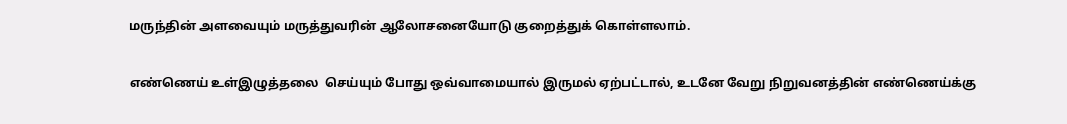மருந்தின் அளவையும் மருத்துவரின் ஆலோசனையோடு குறைத்துக் கொள்ளலாம்.

எண்ணெய் உள்இழுத்தலை  செய்யும் போது ஒவ்வாமையால் இருமல் ஏற்பட்டால், உடனே வேறு நிறுவனத்தின் எண்ணெய்க்கு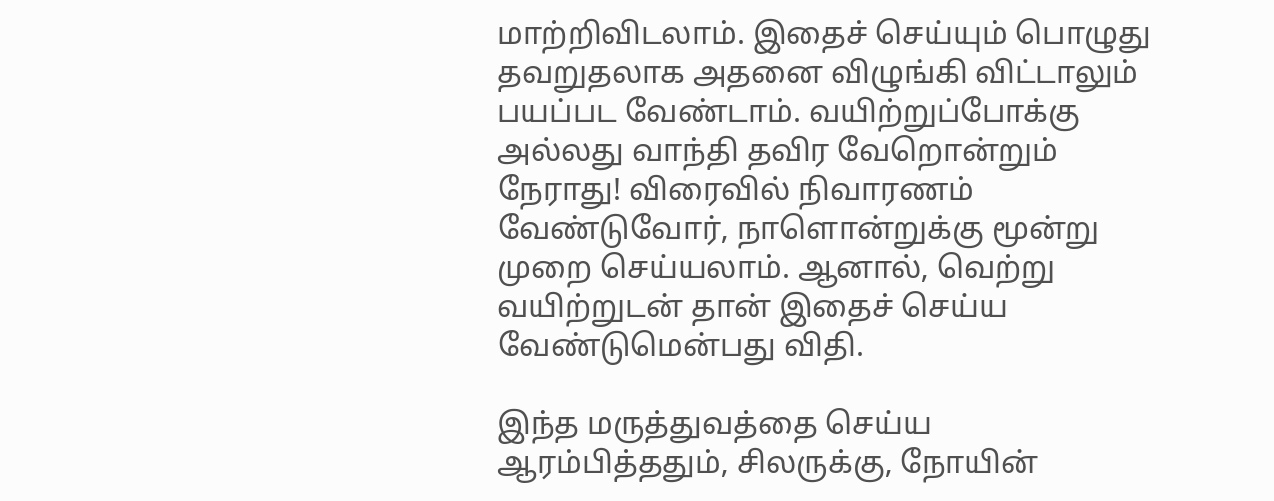மாற்றிவிடலாம். இதைச் செய்யும் பொழுது தவறுதலாக அதனை விழுங்கி விட்டாலும் பயப்பட வேண்டாம். வயிற்றுப்போக்கு அல்லது வாந்தி தவிர வேறொன்றும் நேராது! விரைவில் நிவாரணம் வேண்டுவோர், நாளொன்றுக்கு மூன்று முறை செய்யலாம். ஆனால், வெற்று வயிற்றுடன் தான் இதைச் செய்ய வேண்டுமென்பது விதி.

இந்த மருத்துவத்தை செய்ய ஆரம்பித்ததும், சிலருக்கு, நோயின்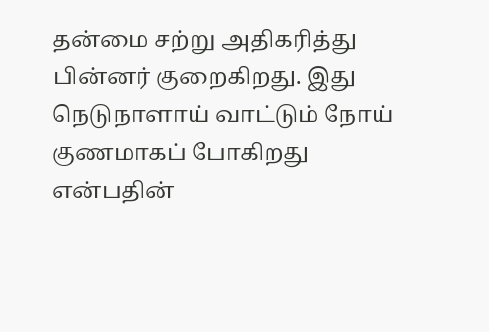தன்மை சற்று அதிகரித்து பின்னர் குறைகிறது. இது நெடுநாளாய் வாட்டும் நோய் குணமாகப் போகிறது என்பதின்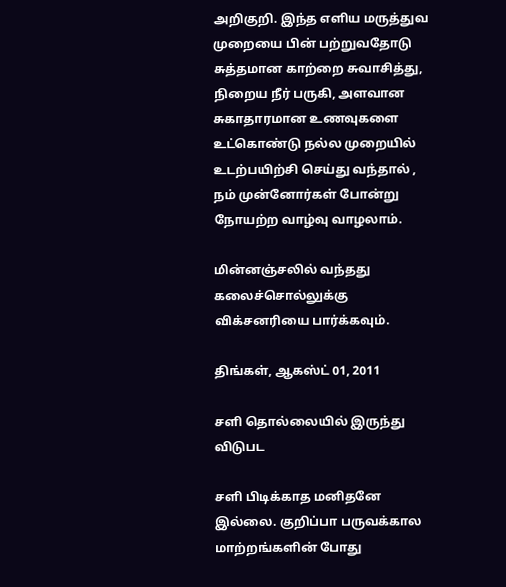அறிகுறி. இந்த எளிய மருத்துவ முறையை பின் பற்றுவதோடு சுத்தமான காற்றை சுவாசித்து, நிறைய நீர் பருகி, அளவான சுகாதாரமான உணவுகளை உட்கொண்டு நல்ல முறையில் உடற்பயிற்சி செய்து வந்தால் , நம் முன்னோர்கள் போன்று நோயற்ற வாழ்வு வாழலாம்.

மின்னஞ்சலில் வந்தது
கலைச்சொல்லுக்கு விக்சனரியை பார்க்கவும்.

திங்கள், ஆகஸ்ட் 01, 2011

சளி தொல்லையில் இருந்து விடுபட

சளி பிடிக்காத மனிதனே இல்லை. குறிப்பா பருவக்கால மாற்றங்களின் போது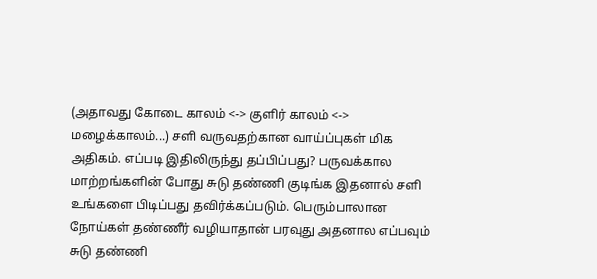(அதாவது கோடை காலம் <-> குளிர் காலம் <-> மழைக்காலம்...) சளி வருவதற்கான வாய்ப்புகள் மிக அதிகம். எப்படி இதிலிருந்து தப்பிப்பது? பருவக்கால மாற்றங்களின் போது சுடு தண்ணி குடிங்க இதனால் சளி உங்களை பிடிப்பது தவிர்க்கப்படும். பெரும்பாலான நோய்கள் தண்ணீர் வழியாதான் பரவுது அதனால எப்பவும் சுடு தண்ணி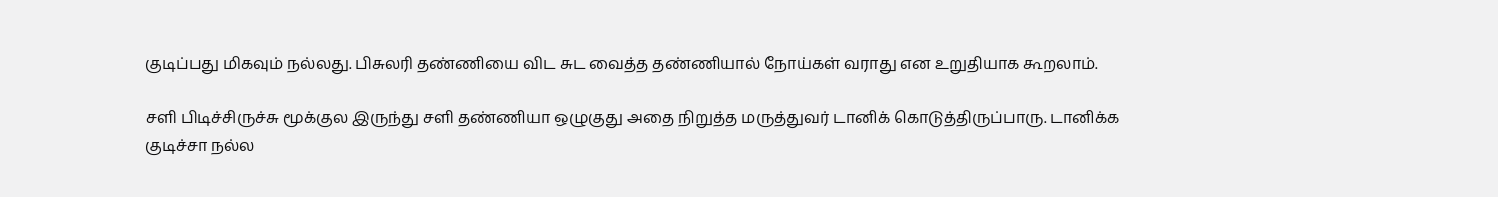குடிப்பது மிகவும் நல்லது. பிசுலரி தண்ணியை விட சுட வைத்த தண்ணியால் நோய்கள் வராது என உறுதியாக கூறலாம்.

சளி பிடிச்சிருச்சு மூக்குல இருந்து சளி தண்ணியா ஒழுகுது அதை நிறுத்த மருத்துவர் டானிக் கொடுத்திருப்பாரு. டானிக்க குடிச்சா நல்ல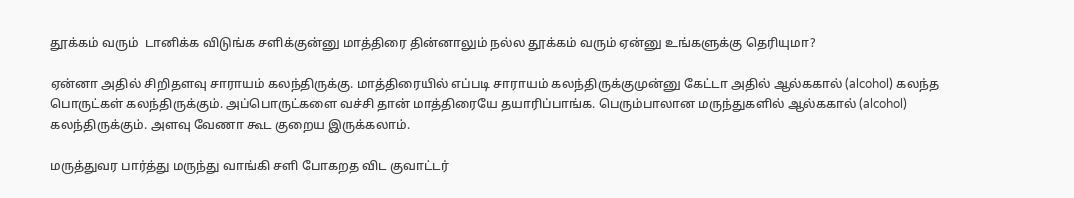தூக்கம் வரும்  டானிக்க விடுங்க சளிக்குன்னு மாத்திரை தின்னாலும் நல்ல தூக்கம் வரும் ஏன்னு உங்களுக்கு தெரியுமா?

ஏன்னா அதில் சிறிதளவு சாராயம் கலந்திருக்கு. மாத்திரையில் எப்படி சாராயம் கலந்திருக்குமுன்னு கேட்டா அதில் ஆல்ககால் (alcohol) கலந்த  பொருட்கள் கலந்திருக்கும். அப்பொருட்களை வச்சி தான் மாத்திரையே தயாரிப்பாங்க. பெரும்பாலான மருந்துகளில் ஆல்ககால் (alcohol) கலந்திருக்கும். அளவு வேணா கூட குறைய இருக்கலாம்.

மருத்துவர பார்த்து மருந்து வாங்கி சளி போகறத விட குவாட்டர்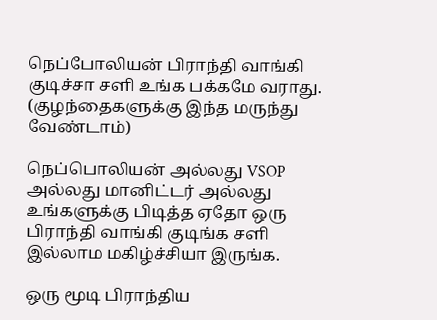நெப்போலியன் பிராந்தி வாங்கி குடிச்சா சளி உங்க பக்கமே வராது. (குழந்தைகளுக்கு இந்த மருந்து வேண்டாம்)

நெப்பொலியன் அல்லது VSOP அல்லது மானிட்டர் அல்லது உங்களுக்கு பிடித்த ஏதோ ஒரு பிராந்தி வாங்கி குடிங்க சளி இல்லாம மகிழ்ச்சியா இருங்க.

ஒரு மூடி பிராந்திய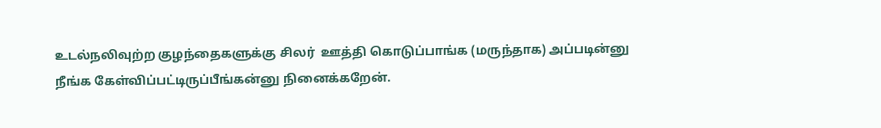உடல்நலிவுற்ற குழந்தைகளுக்கு சிலர்  ஊத்தி கொடுப்பாங்க (மருந்தாக) அப்படின்னு  நீங்க கேள்விப்பட்டிருப்பீங்கன்னு நினைக்கறேன்.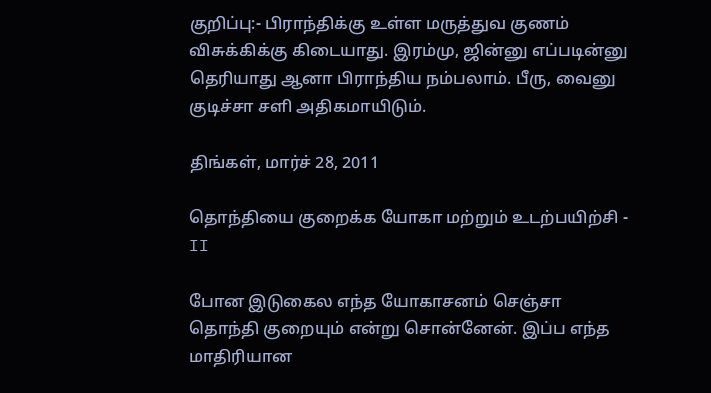குறிப்பு:- பிராந்திக்கு உள்ள மருத்துவ குணம் விசுக்கிக்கு கிடையாது. இரம்மு, ஜின்னு எப்படின்னு தெரியாது ஆனா பிராந்திய நம்பலாம். பீரு, வைனு குடிச்சா சளி அதிகமாயிடும்.

திங்கள், மார்ச் 28, 2011

தொந்தியை குறைக்க யோகா மற்றும் உடற்பயிற்சி - II

போன இடுகைல எந்த யோகாசனம் செஞ்சா தொந்தி குறையும் என்று சொன்னேன். இப்ப எந்த மாதிரியான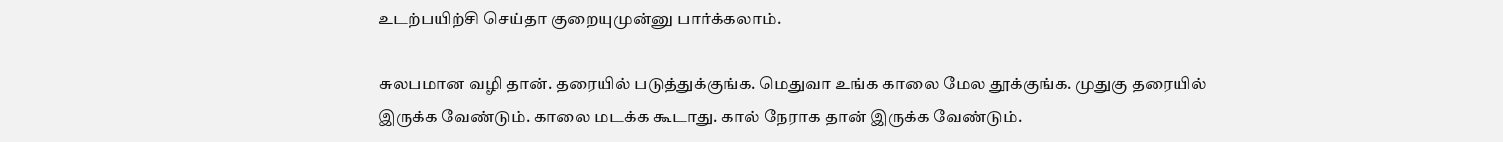உடற்பயிற்சி செய்தா குறையுமுன்னு பார்க்கலாம்.

சுலபமான வழி தான். தரையில் படுத்துக்குங்க. மெதுவா உங்க காலை மேல தூக்குங்க. முதுகு தரையில் இருக்க வேண்டும். காலை மடக்க கூடாது. கால் நேராக தான் இருக்க வேண்டும்.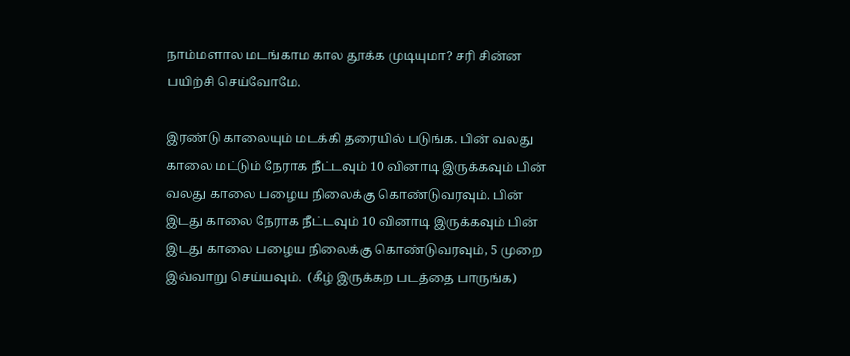நாம்மளால மடங்காம கால தூக்க முடியுமா? சரி சின்ன பயிற்சி செய்வோமே.

இரண்டு காலையும் மடக்கி தரையில் படுங்க. பின் வலது காலை மட்டும் நேராக நீட்டவும் 10 வினாடி இருக்கவும் பின் வலது காலை பழைய நிலைக்கு கொண்டுவரவும். பின் இடது காலை நேராக நீட்டவும் 10 வினாடி இருக்கவும் பின் இடது காலை பழைய நிலைக்கு கொண்டுவரவும், 5 முறை இவ்வாறு செய்யவும்.  (கீழ் இருக்கற படத்தை பாருங்க)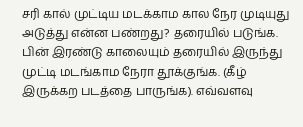சரி கால் முட்டிய மடக்காம கால நேர முடியுது அடுத்து என்ன பண்றது? தரையில் படுங்க. பின் இரண்டு காலையும் தரையில் இருந்து முட்டி மடங்காம நேரா தூக்குங்க. (கீழ் இருக்கற படத்தை பாருங்க). எவ்வளவு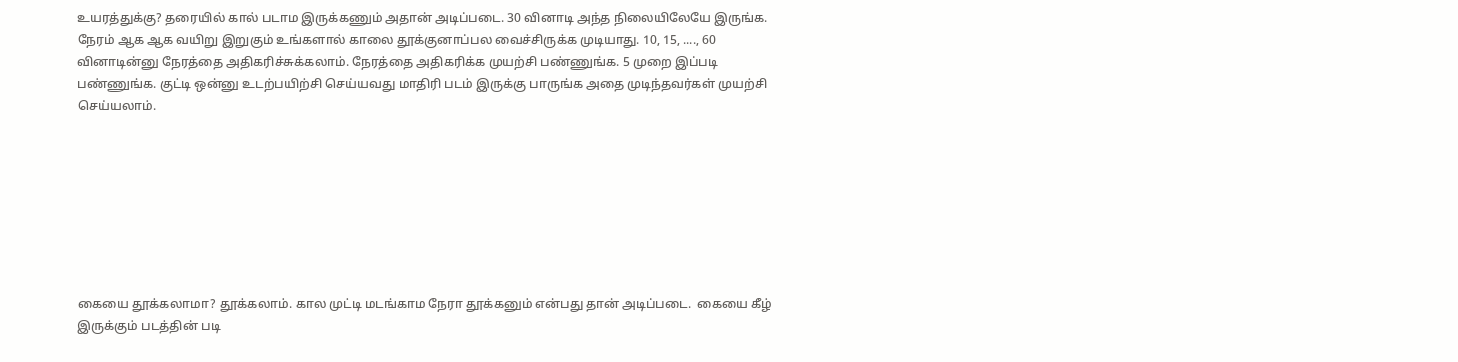உயரத்துக்கு? தரையில் கால் படாம இருக்கணும் அதான் அடிப்படை. 30 வினாடி அந்த நிலையிலேயே இருங்க.  நேரம் ஆக ஆக வயிறு இறுகும் உங்களால் காலை தூக்குனாப்பல வைச்சிருக்க முடியாது. 10, 15, ...., 60 வினாடின்னு நேரத்தை அதிகரிச்சுக்கலாம். நேரத்தை அதிகரிக்க முயற்சி பண்ணுங்க. 5 முறை இப்படி பண்ணுங்க. குட்டி ஒன்னு உடற்பயிற்சி செய்யவது மாதிரி படம் இருக்கு பாருங்க அதை முடிந்தவர்கள் முயற்சி செய்யலாம்.








கையை தூக்கலாமா? தூக்கலாம். கால முட்டி மடங்காம நேரா தூக்கனும் என்பது தான் அடிப்படை.  கையை கீழ் இருக்கும் படத்தின் படி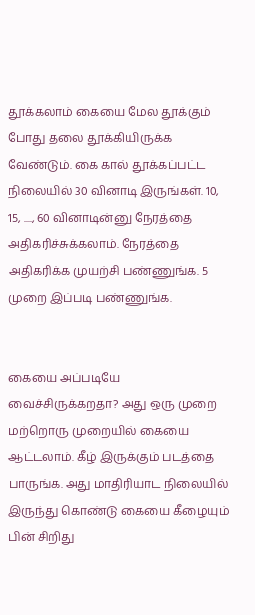தூக்கலாம் கையை மேல தூக்கும் போது தலை தூக்கியிருக்க வேண்டும். கை கால் தூக்கப்பட்ட நிலையில் 30 வினாடி இருங்கள். 10, 15, ...., 60 வினாடின்னு நேரத்தை அதிகரிச்சுக்கலாம். நேரத்தை அதிகரிக்க முயற்சி பண்ணுங்க. 5 முறை இப்படி பண்ணுங்க.


கையை அப்படியே வைச்சிருக்கறதா? அது ஒரு முறை மற்றொரு முறையில் கையை ஆட்டலாம். கீழ் இருக்கும் படத்தை பாருங்க. அது மாதிரியாட நிலையில் இருந்து கொண்டு கையை கீழையும் பின் சிறிது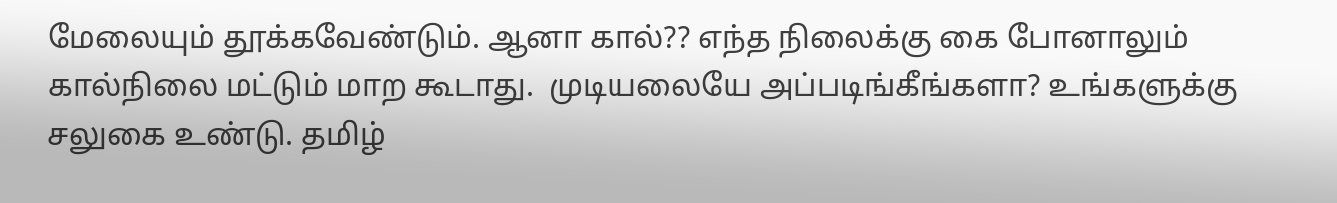மேலையும் தூக்கவேண்டும். ஆனா கால்?? எந்த நிலைக்கு கை போனாலும் கால்நிலை மட்டும் மாற கூடாது.  முடியலையே அப்படிங்கீங்களா? உங்களுக்கு சலுகை உண்டு. தமிழ்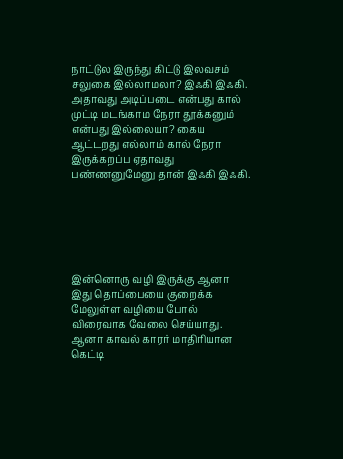நாட்டுல இருந்து கிட்டு இலவசம் சலுகை இல்லாமலா? இஃகி இஃகி. அதாவது அடிப்படை என்பது கால் முட்டி மடங்காம நேரா தூக்கனும் என்பது இல்லையா? கைய ஆட்டறது எல்லாம் கால் நேரா இருக்கறப்ப ஏதாவது பண்ணனுமேனு தான் இஃகி இஃகி.






இன்னொரு வழி இருக்கு ஆனா இது தொப்பையை குறைக்க மேலுள்ள வழியை போல் விரைவாக வேலை செய்யாது. ஆனா காவல் காரர் மாதிரியான கெட்டி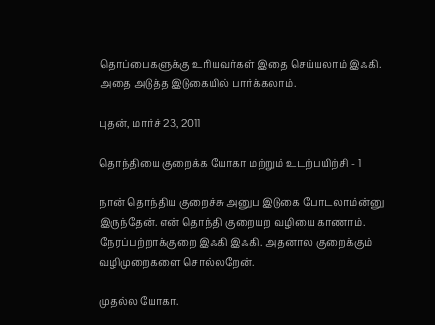தொப்பைகளுக்கு உரியவர்கள் இதை செய்யலாம் இஃகி. அதை அடுத்த இடுகையில் பார்க்கலாம்.

புதன், மார்ச் 23, 2011

தொந்தியை குறைக்க யோகா மற்றும் உடற்பயிற்சி - 1

நான் தொந்திய குறைச்சு அனுப இடுகை போடலாம்ன்னு இருந்தேன். என் தொந்தி குறையற வழியை காணாம். நேரப்பற்றாக்குறை இஃகி இஃகி. அதனால குறைக்கும் வழிமுறைகளை சொல்லறேன்.

முதல்ல யோகா.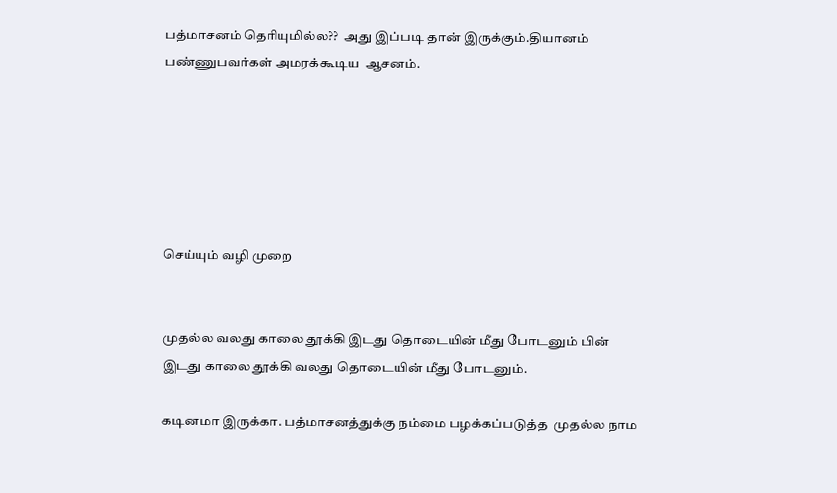பத்மாசனம் தெரியுமில்ல??  அது இப்படி தான் இருக்கும்.தியானம் பண்ணுபவர்கள் அமரக்கூடிய  ஆசனம்.






செய்யும் வழி முறை


முதல்ல வலது காலை தூக்கி இடது தொடையின் மீது போடனும் பின் இடது காலை தூக்கி வலது தொடையின் மீது போடனும்.

கடினமா இருக்கா. பத்மாசனத்துக்கு நம்மை பழக்கப்படுத்த  முதல்ல நாம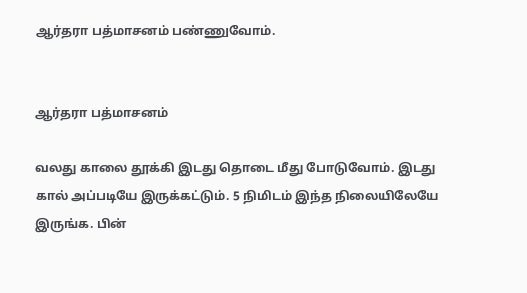ஆர்தரா பத்மாசனம் பண்ணுவோம்.


ஆர்தரா பத்மாசனம்

வலது காலை தூக்கி இடது தொடை மீது போடுவோம். இடது கால் அப்படியே இருக்கட்டும். 5 நிமிடம் இந்த நிலையிலேயே இருங்க. பின்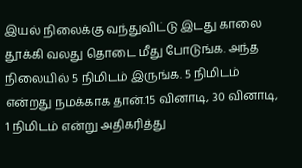இயல் நிலைக்கு வந்துவிட்டு இடது காலை தூக்கி வலது தொடை மீது போடுங்க. அந்த நிலையில் 5 நிமிடம் இருங்க. 5 நிமிடம் என்றது நமக்காக தான்.15 வினாடி, 30 வினாடி, 1 நிமிடம் என்று அதிகரித்து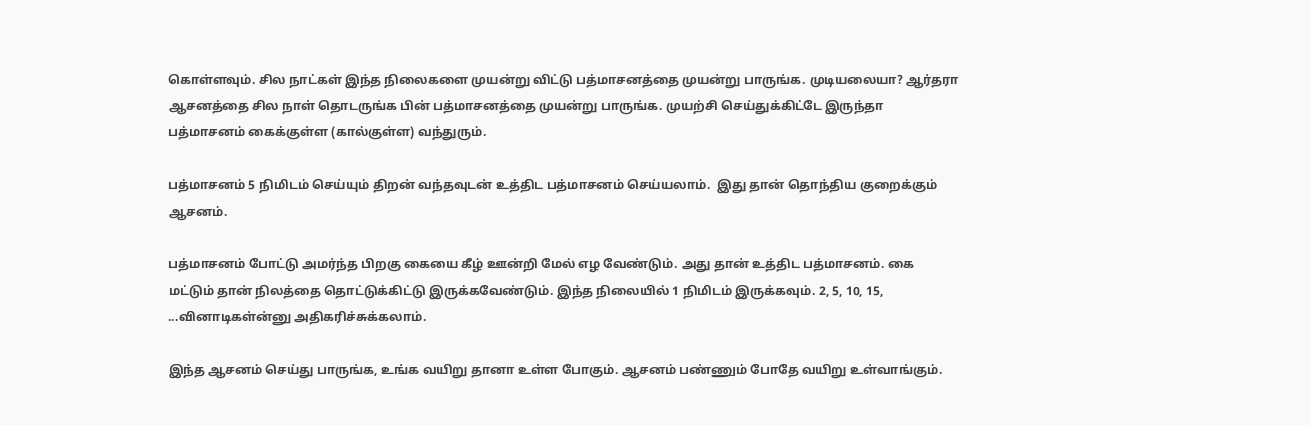கொள்ளவும். சில நாட்கள் இந்த நிலைகளை முயன்று விட்டு பத்மாசனத்தை முயன்று பாருங்க. முடியலையா? ஆர்தரா ஆசனத்தை சில நாள் தொடருங்க பின் பத்மாசனத்தை முயன்று பாருங்க. முயற்சி செய்துக்கிட்டே இருந்தா பத்மாசனம் கைக்குள்ள (கால்குள்ள) வந்துரும்.

பத்மாசனம் 5 நிமிடம் செய்யும் திறன் வந்தவுடன் உத்திட பத்மாசனம் செய்யலாம்.  இது தான் தொந்திய குறைக்கும் ஆசனம்.

பத்மாசனம் போட்டு அமர்ந்த பிறகு கையை கீழ் ஊன்றி மேல் எழ வேண்டும். அது தான் உத்திட பத்மாசனம். கை மட்டும் தான் நிலத்தை தொட்டுக்கிட்டு இருக்கவேண்டும். இந்த நிலையில் 1 நிமிடம் இருக்கவும். 2, 5, 10, 15, ...வினாடிகள்ன்னு அதிகரிச்சுக்கலாம்.

இந்த ஆசனம் செய்து பாருங்க, உங்க வயிறு தானா உள்ள போகும். ஆசனம் பண்ணும் போதே வயிறு உள்வாங்கும்.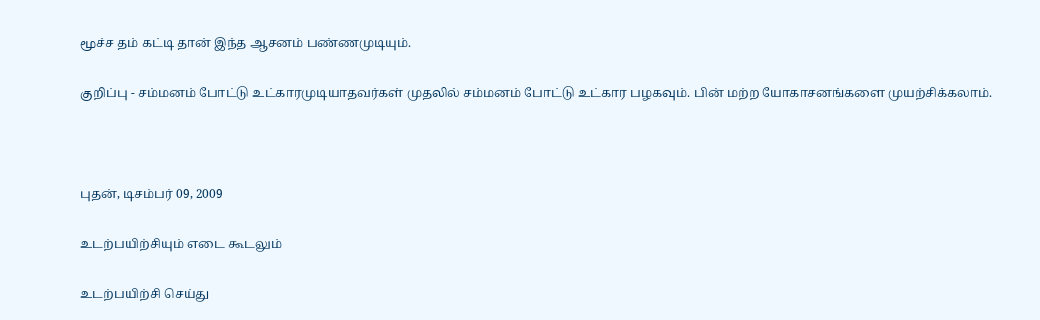மூச்ச தம் கட்டி தான் இந்த ஆசனம் பண்ணமுடியும்.

குறிப்பு - சம்மனம் போட்டு உட்காரமுடியாதவர்கள் முதலில் சம்மனம் போட்டு உட்கார பழகவும். பின் மற்ற யோகாசனங்களை முயற்சிக்கலாம்.



புதன், டிசம்பர் 09, 2009

உடற்பயிற்சியும் எடை கூடலும்

உடற்பயிற்சி செய்து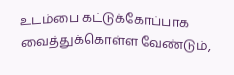உடம்பை கட்டுக்கோப்பாக வைத்துக்கொள்ள வேண்டும்,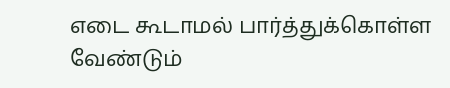எடை கூடாமல் பார்த்துக்கொள்ள வேண்டும்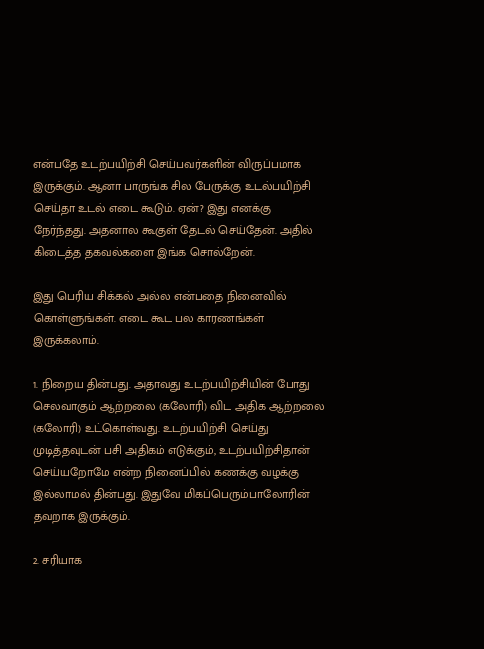என்பதே உடற்பயிற்சி செய்பவர்களின் விருப்பமாக இருக்கும். ஆனா பாருங்க சில பேருக்கு உடல்பயிற்சி செய்தா உடல் எடை கூடும். ஏன்? இது எனக்கு நேர்ந்தது. அதனால கூகுள் தேடல் செய்தேன். அதில் கிடைத்த தகவல்களை இங்க சொல்றேன்.

இது பெரிய சிக்கல் அல்ல என்பதை நினைவில் கொள்ளுங்கள். எடை கூட பல காரணங்கள் இருக்கலாம்.

1. நிறைய தின்பது. அதாவது உடற்பயிற்சியின் போது செலவாகும் ஆற்றலை (கலோரி) விட அதிக ஆற்றலை (கலோரி) உட்கொள்வது. உடற்பயிற்சி செய்து முடித்தவுடன் பசி அதிகம் எடுக்கும், உடற்பயிற்சிதான் செய்யறோமே என்ற நினைப்பில் கணக்கு வழக்கு இல்லாமல் தின்பது. இதுவே மிகப்பெரும்பாலோரின் தவறாக இருக்கும்.

2. சரியாக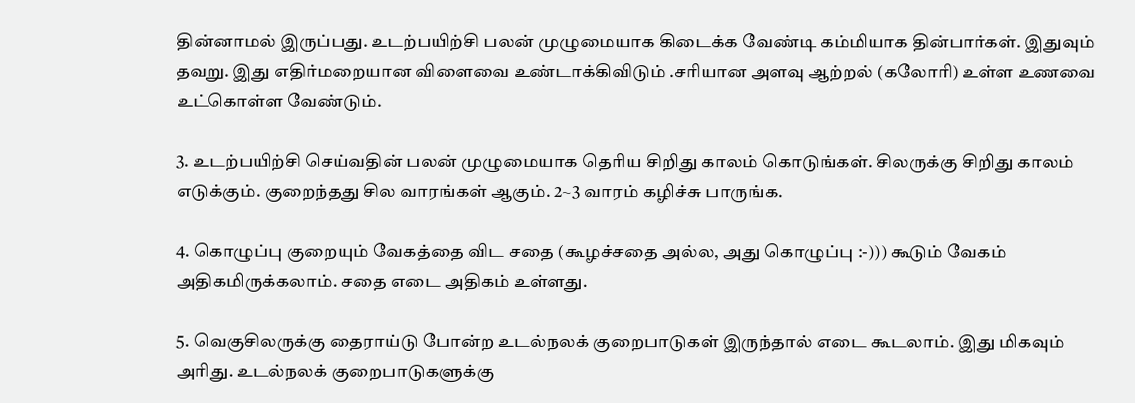தின்னாமல் இருப்பது. உடற்பயிற்சி பலன் முழுமையாக கிடைக்க வேண்டி கம்மியாக தின்பார்கள். இதுவும் தவறு. இது எதிர்மறையான விளைவை உண்டாக்கிவிடும் .சரியான அளவு ஆற்றல் (கலோரி) உள்ள உணவை உட்கொள்ள வேண்டும்.

3. உடற்பயிற்சி செய்வதின் பலன் முழுமையாக தெரிய சிறிது காலம் கொடுங்கள். சிலருக்கு சிறிது காலம் எடுக்கும். குறைந்தது சில வாரங்கள் ஆகும். 2~3 வாரம் கழிச்சு பாருங்க.

4. கொழுப்பு குறையும் வேகத்தை விட சதை (கூழச்சதை அல்ல, அது கொழுப்பு :-))) கூடும் வேகம் அதிகமிருக்கலாம். சதை எடை அதிகம் உள்ளது.

5. வெகுசிலருக்கு தைராய்டு போன்ற உடல்நலக் குறைபாடுகள் இருந்தால் எடை கூடலாம். இது மிகவும் அரிது. உடல்நலக் குறைபாடுகளுக்கு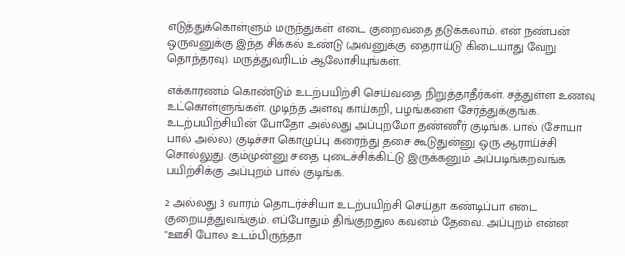எடுத்துக்கொள்ளும் மருந்துகள் எடை குறைவதை தடுக்கலாம். என் நண்பன் ஒருவனுக்கு இந்த சிக்கல் உண்டு (அவனுக்கு தைராய்டு கிடையாது வேறு தொந்தரவு). மருத்துவரிடம் ஆலோசியுங்கள்.

எக்காரணம் கொண்டும் உடற்பயிற்சி செய்வதை நிறுத்தாதீர்கள். சத்துள்ள உணவு உட்கொள்ளுங்கள். முடிந்த அளவு காய்கறி, பழங்களை சேர்த்துக்குங்க. உடற்பயிற்சியின் போதோ அல்லது அப்புறமோ தண்ணீர் குடிங்க. பால் (சோயா பால் அல்ல) குடிச்சா கொழுப்பு கரைந்து தசை கூடுதுன்னு ஒரு ஆராய்ச்சி சொல்லுது. கும்முன்னு சதை புடைச்சிக்கிட்டு இருக்கனும் அப்படிங்கறவங்க பயிற்சிக்கு அப்புறம் பால் குடிங்க.

2 அல்லது 3 வாரம் தொடர்ச்சியா உடற்பயிற்சி செய்தா கண்டிப்பா எடை குறையத்துவங்கும். எப்போதும் திங்குறதுல கவனம் தேவை. அப்புறம் என்ன "ஊசி போல உடம்பிருந்தா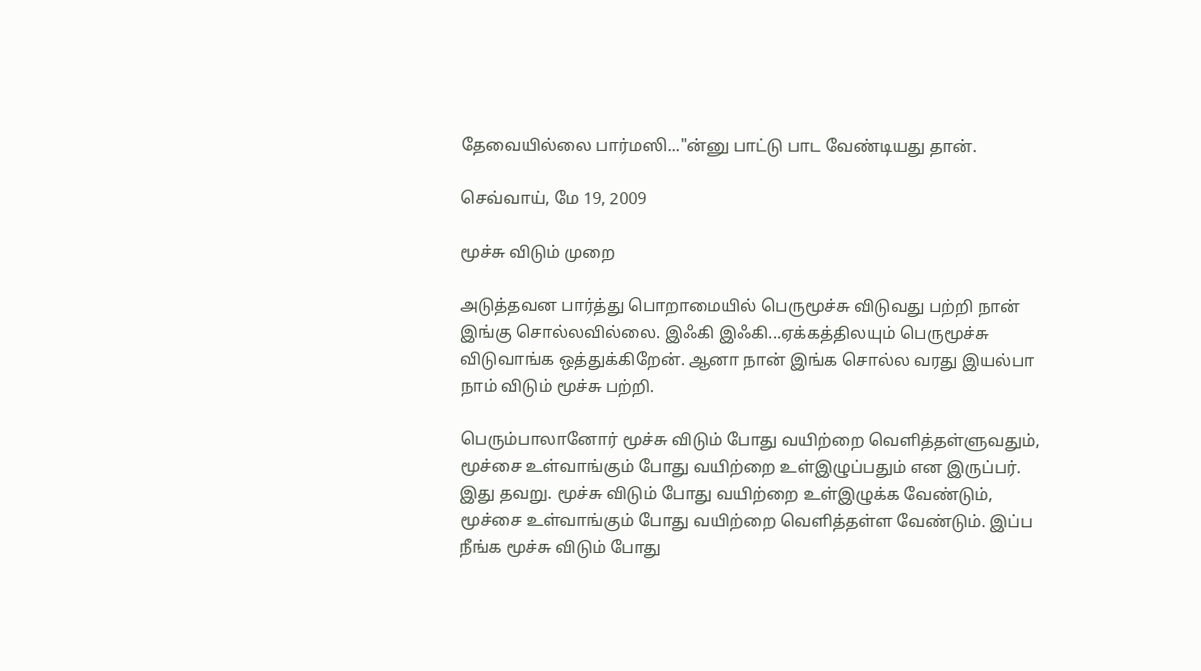தேவையில்லை பார்மஸி..."ன்னு பாட்டு பாட வேண்டியது தான்.

செவ்வாய், மே 19, 2009

மூச்சு விடும் முறை

அடுத்தவன பார்த்து பொறாமையில் பெருமூச்சு விடுவது பற்றி நான் இங்கு சொல்லவில்லை. இஃகி இஃகி...ஏக்கத்திலயும் பெருமூச்சு விடுவாங்க ஒத்துக்கிறேன். ஆனா நான் இங்க சொல்ல வரது இயல்பா நாம் விடும் மூச்சு பற்றி.

பெரும்பாலானோர் மூச்சு விடும் போது வயிற்றை வெளித்தள்ளுவதும், மூச்சை உள்வாங்கும் போது வயிற்றை உள்இழுப்பதும் என இருப்பர். இது தவறு. மூச்சு விடும் போது வயிற்றை உள்இழுக்க வேண்டும், மூச்சை உள்வாங்கும் போது வயிற்றை வெளித்தள்ள வேண்டும். இப்ப நீங்க மூச்சு விடும் போது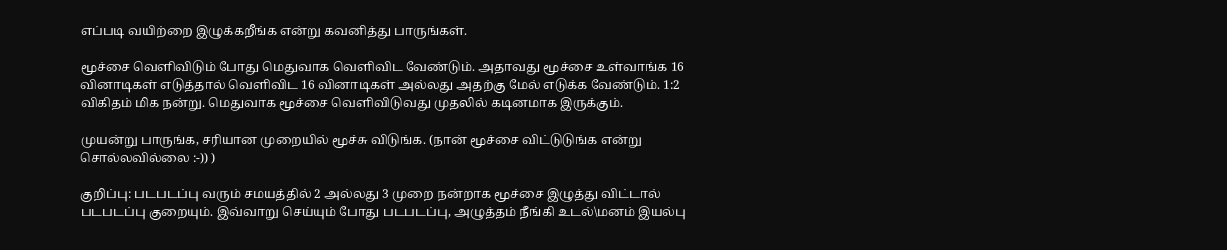எப்படி வயிற்றை இழுக்கறீங்க என்று கவனித்து பாருங்கள்.

மூச்சை வெளிவிடும் போது மெதுவாக வெளிவிட வேண்டும். அதாவது மூச்சை உள்வாங்க 16 வினாடிகள் எடுத்தால் வெளிவிட 16 வினாடிகள் அல்லது அதற்கு மேல் எடுக்க வேண்டும். 1:2 விகிதம் மிக நன்று. மெதுவாக மூச்சை வெளிவிடுவது முதலில் கடினமாக இருக்கும்.

முயன்று பாருங்க, சரியான முறையில் மூச்சு விடுங்க. (நான் மூச்சை விட்டுடுங்க என்று சொல்லவில்லை :-)) )

குறிப்பு: படபடப்பு வரும் சமயத்தில் 2 அல்லது 3 முறை நன்றாக மூச்சை இழுத்து விட்டால் படபடப்பு குறையும். இவ்வாறு செய்யும் போது படபடப்பு, அழுத்தம் நீங்கி உடல்\மனம் இயல்பு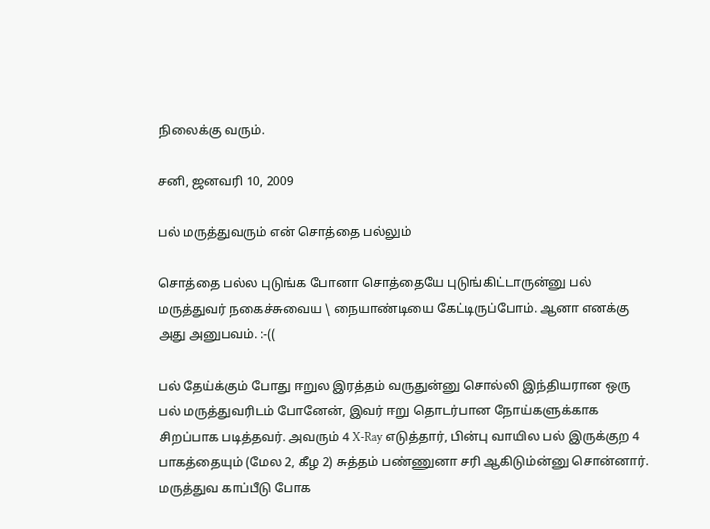நிலைக்கு வரும்.

சனி, ஜனவரி 10, 2009

பல் மருத்துவரும் என் சொத்தை பல்லும்

சொத்தை பல்ல புடுங்க போனா சொத்தையே புடுங்கிட்டாருன்னு பல் மருத்துவர் நகைச்சுவைய \ நையாண்டியை கேட்டிருப்போம். ஆனா எனக்கு அது அனுபவம். :-((

பல் தேய்க்கும் போது ஈறுல இரத்தம் வருதுன்னு சொல்லி இந்தியரான ஒரு பல் மருத்துவரிடம் போனேன், இவர் ஈறு தொடர்பான நோய்களுக்காக சிறப்பாக படித்தவர். அவரும் 4 X-Ray எடுத்தார், பின்பு வாயில பல் இருக்குற 4 பாகத்தையும் (மேல 2, கீழ 2) சுத்தம் பண்ணுனா சரி ஆகிடும்ன்னு சொன்னார். மருத்துவ காப்பீடு போக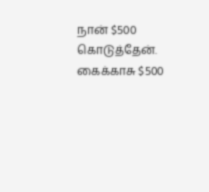நான் $500 கொடுத்தேன். கைக்காசு $500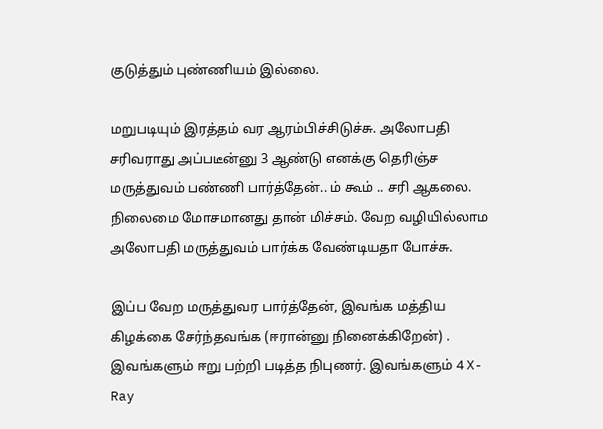குடுத்தும் புண்ணியம் இல்லை.

மறுபடியும் இரத்தம் வர ஆரம்பிச்சிடுச்சு. அலோபதி சரிவராது அப்படீன்னு 3 ஆண்டு எனக்கு தெரிஞ்ச மருத்துவம் பண்ணி பார்த்தேன்.. ம் கூம் .. சரி ஆகலை. நிலைமை மோசமானது தான் மிச்சம். வேற வழியில்லாம அலோபதி மருத்துவம் பார்க்க வேண்டியதா போச்சு.

இப்ப வேற மருத்துவர பார்த்தேன், இவங்க மத்திய கிழக்கை சேர்ந்தவங்க (ஈரான்னு நினைக்கிறேன்) . இவங்களும் ஈறு பற்றி படித்த நிபுணர். இவங்களும் 4 X-Ray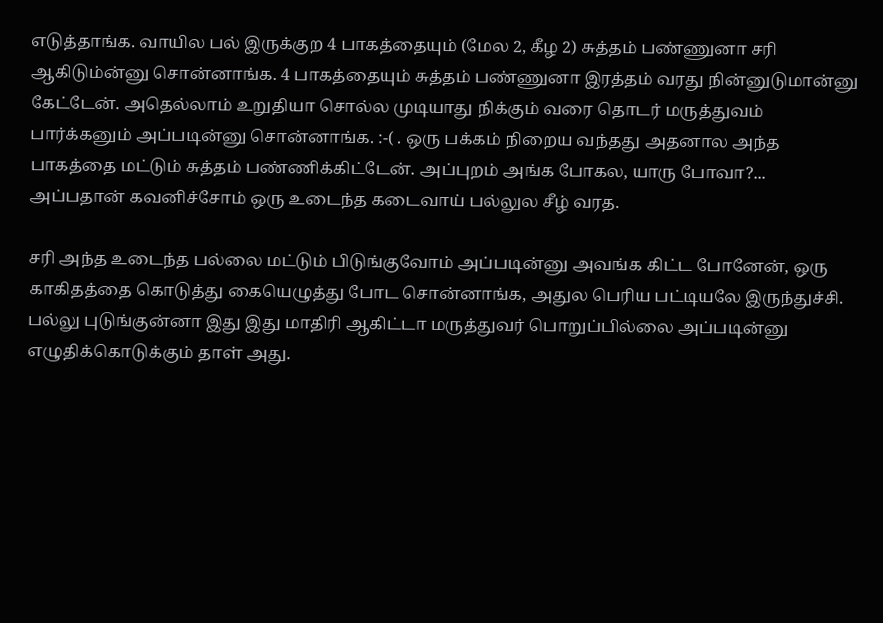எடுத்தாங்க. வாயில பல் இருக்குற 4 பாகத்தையும் (மேல 2, கீழ 2) சுத்தம் பண்ணுனா சரி ஆகிடும்ன்னு சொன்னாங்க. 4 பாகத்தையும் சுத்தம் பண்ணுனா இரத்தம் வரது நின்னுடுமான்னு கேட்டேன். அதெல்லாம் உறுதியா சொல்ல முடியாது நிக்கும் வரை தொடர் மருத்துவம் பார்க்கனும் அப்படின்னு சொன்னாங்க. :-( . ஒரு பக்கம் நிறைய வந்தது அதனால அந்த பாகத்தை மட்டும் சுத்தம் பண்ணிக்கிட்டேன். அப்புறம் அங்க போகல, யாரு போவா?... அப்பதான் கவனிச்சோம் ஒரு உடைந்த கடைவாய் பல்லுல சீழ் வரத.

சரி அந்த உடைந்த பல்லை மட்டும் பிடுங்குவோம் அப்படின்னு அவங்க கிட்ட போனேன், ஒரு காகிதத்தை கொடுத்து கையெழுத்து போட சொன்னாங்க, அதுல பெரிய பட்டியலே இருந்துச்சி. பல்லு புடுங்குன்னா இது இது மாதிரி ஆகிட்டா மருத்துவர் பொறுப்பில்லை அப்படின்னு எழுதிக்கொடுக்கும் தாள் அது.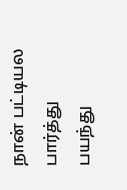நான் பட்டியல பார்த்து பயந்து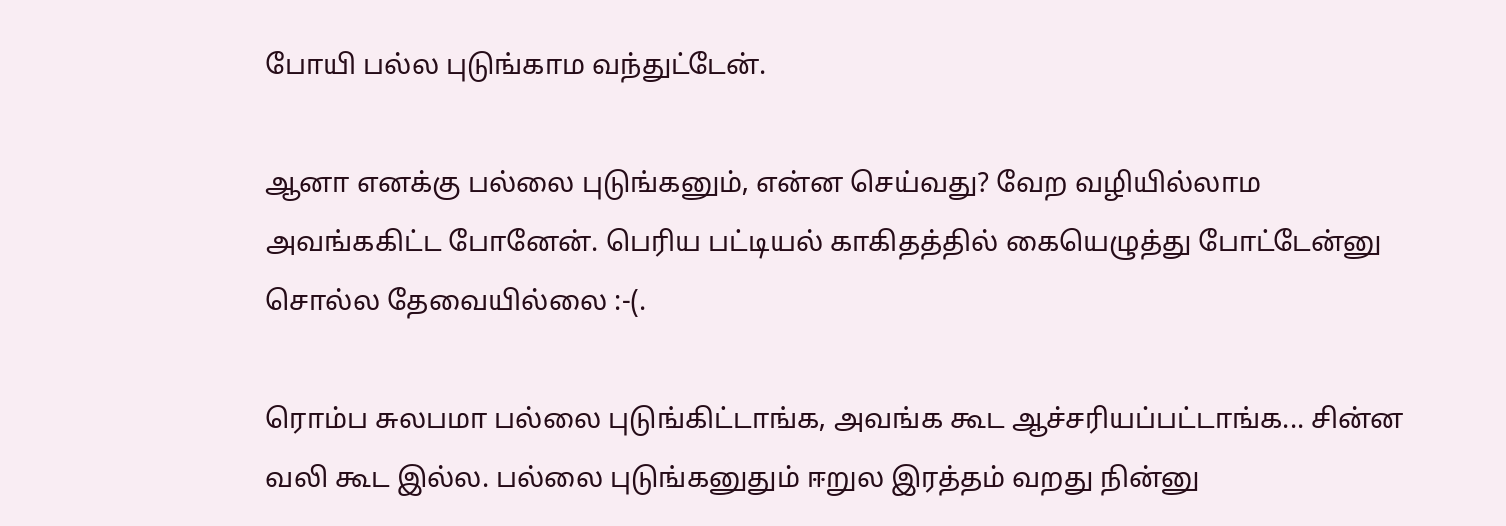போயி பல்ல புடுங்காம வந்துட்டேன்.

ஆனா எனக்கு பல்லை புடுங்கனும், என்ன செய்வது? வேற வழியில்லாம அவங்ககிட்ட போனேன். பெரிய பட்டியல் காகிதத்தில் கையெழுத்து போட்டேன்னு சொல்ல தேவையில்லை :-(.

ரொம்ப சுலபமா பல்லை புடுங்கிட்டாங்க, அவங்க கூட ஆச்சரியப்பட்டாங்க... சின்ன வலி கூட இல்ல. பல்லை புடுங்கனுதும் ஈறுல இரத்தம் வறது நின்னு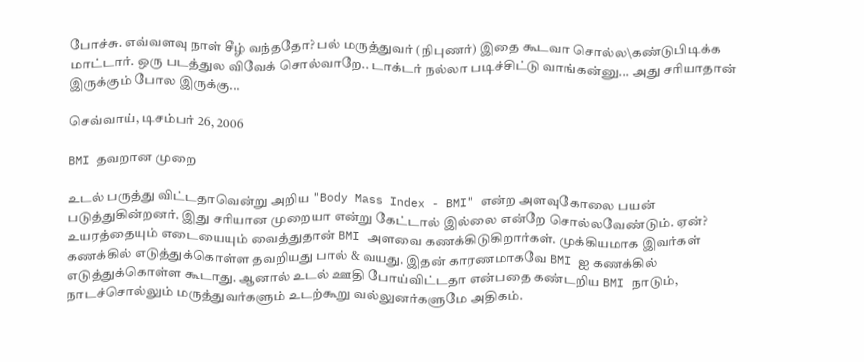போச்சு. எவ்வளவு நாள் சீழ் வந்ததோ? பல் மருத்துவர் (நிபுணர்) இதை கூடவா சொல்ல\கண்டுபிடிக்க மாட்டார். ஒரு படத்துல விவேக் சொல்வாறே.. டாக்டர் நல்லா படிச்சிட்டு வாங்கன்னு... அது சரியாதான் இருக்கும் போல இருக்கு...

செவ்வாய், டிசம்பர் 26, 2006

BMI தவறான முறை

உடல் பருத்து விட்டதாவென்று அறிய "Body Mass Index - BMI" என்ற அளவுகோலை பயன் படுத்துகின்றனர். இது சரியான முறையா என்று கேட்டால் இல்லை என்றே சொல்லவேண்டும். ஏன்? உயரத்தையும் எடையையும் வைத்துதான் BMI அளவை கணக்கிடுகிறார்கள். முக்கியமாக இவர்கள் கணக்கில் எடுத்துக்கொள்ள தவறியது பால் & வயது. இதன் காரணமாகவே BMI ஐ கணக்கில் எடுத்துக்கொள்ள கூடாது. ஆனால் உடல் ஊதி போய்விட்டதா என்பதை கண்டறிய BMI நாடும், நாடச்சொல்லும் மருத்துவர்களும் உடற்கூறு வல்லுனர்களுமே அதிகம்.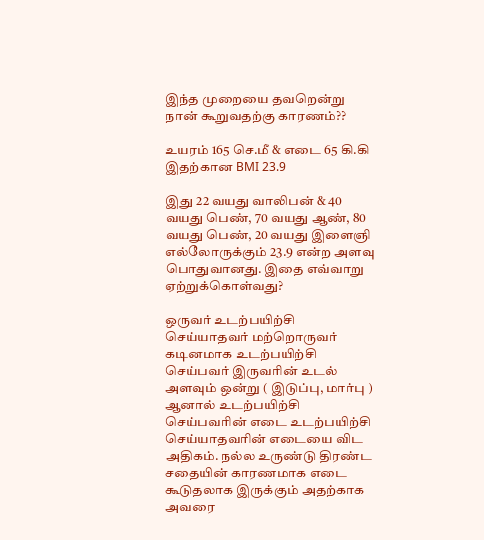இந்த முறையை தவறென்று நான் கூறுவதற்கு காரணம்??

உயரம் 165 செ.மீ & எடை 65 கி.கி இதற்கான BMI 23.9

இது 22 வயது வாலிபன் & 40 வயது பெண், 70 வயது ஆண், 80 வயது பெண், 20 வயது இளைஞி எல்லோருக்கும் 23.9 என்ற அளவு பொதுவானது. இதை எவ்வாறு ஏற்றுக்கொள்வது?

ஒருவர் உடற்பயிற்சி செய்யாதவர் மற்றொருவர் கடினமாக உடற்பயிற்சி செய்பவர் இருவரின் உடல் அளவும் ஒன்று ( இடுப்பு, மார்பு ) ஆனால் உடற்பயிற்சி செய்பவரின் எடை உடற்பயிற்சி செய்யாதவரின் எடையை விட அதிகம். நல்ல உருண்டு திரண்ட சதையின் காரணமாக எடை கூடுதலாக இருக்கும் அதற்காக அவரை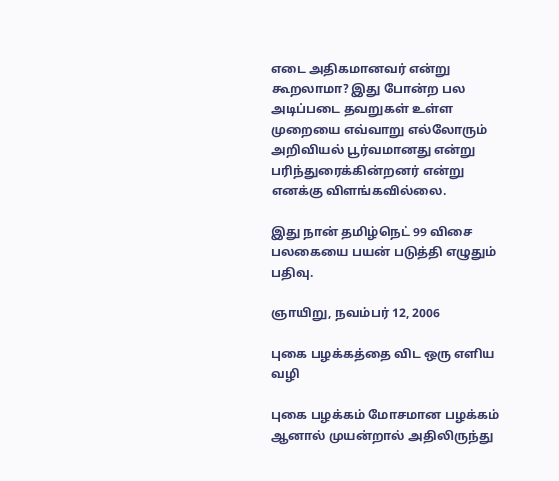எடை அதிகமானவர் என்று கூறலாமா? இது போன்ற பல அடிப்படை தவறுகள் உள்ள முறையை எவ்வாறு எல்லோரும் அறிவியல் பூர்வமானது என்று பரிந்துரைக்கின்றனர் என்று எனக்கு விளங்கவில்லை.

இது நான் தமிழ்நெட் 99 விசை பலகையை பயன் படுத்தி எழுதும் பதிவு.

ஞாயிறு, நவம்பர் 12, 2006

புகை பழக்கத்தை விட ஒரு எளிய வழி

புகை பழக்கம் மோசமான பழக்கம் ஆனால் முயன்றால் அதிலிருந்து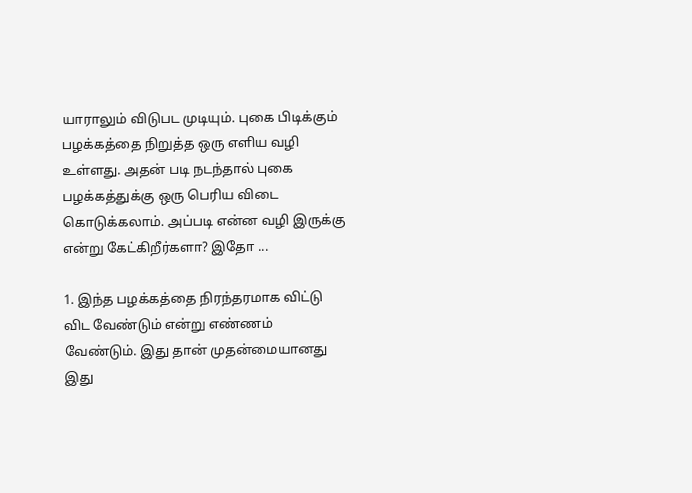யாராலும் விடுபட முடியும். புகை பிடிக்கும் பழக்கத்தை நிறுத்த ஒரு எளிய வழி உள்ளது. அதன் படி நடந்தால் புகை பழக்கத்துக்கு ஒரு பெரிய விடை கொடுக்கலாம். அப்படி என்ன வழி இருக்கு என்று கேட்கிறீர்களா? இதோ ...

1. இந்த பழக்கத்தை நிரந்தரமாக விட்டு விட வேண்டும் என்று எண்ணம் வேண்டும். இது தான் முதன்மையானது இது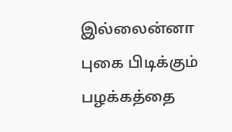இல்லைன்னா புகை பிடிக்கும் பழக்கத்தை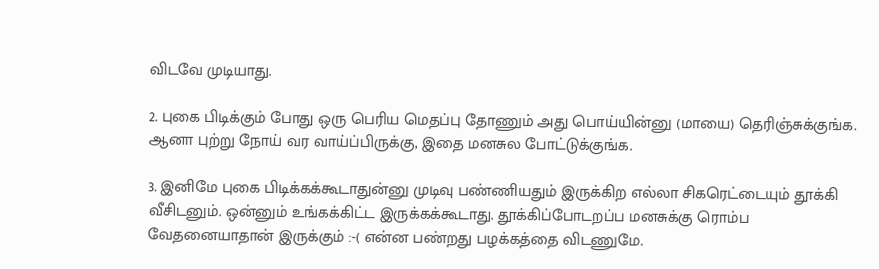விடவே முடியாது.

2. புகை பிடிக்கும் போது ஒரு பெரிய மெதப்பு தோணும் அது பொய்யின்னு (மாயை) தெரிஞ்சுக்குங்க. ஆனா புற்று நோய் வர வாய்ப்பிருக்கு, இதை மனசுல போட்டுக்குங்க.

3. இனிமே புகை பிடிக்கக்கூடாதுன்னு முடிவு பண்ணியதும் இருக்கிற எல்லா சிகரெட்டையும் தூக்கி வீசிடனும். ஒன்னும் உங்கக்கிட்ட இருக்கக்கூடாது. தூக்கிப்போடறப்ப மனசுக்கு ரொம்ப வேதனையாதான் இருக்கும் :-( என்ன பண்றது பழக்கத்தை விடணுமே.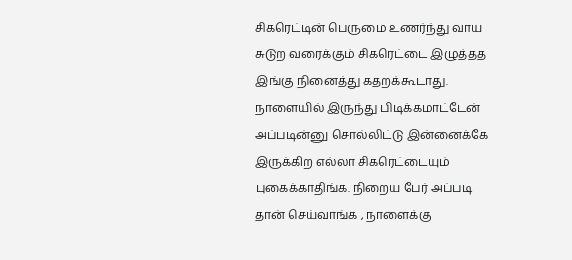சிகரெட்டின் பெருமை உணர்ந்து வாய சுடுற வரைக்கும் சிகரெட்டை இழுத்தத இங்கு நினைத்து கதறக்கூடாது. நாளையில் இருந்து பிடிக்கமாட்டேன் அப்படின்னு சொல்லிட்டு இன்னைக்கே இருக்கிற எல்லா சிகரெட்டையும் புகைக்காதிங்க. நிறைய பேர் அப்படி தான் செய்வாங்க , நாளைக்கு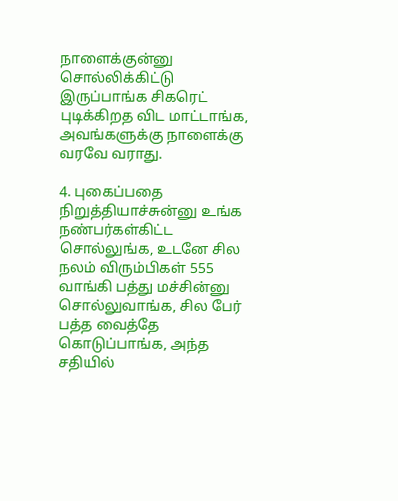நாளைக்குன்னு சொல்லிக்கிட்டு இருப்பாங்க சிகரெட் புடிக்கிறத விட மாட்டாங்க, அவங்களுக்கு நாளைக்கு வரவே வராது.

4. புகைப்பதை நிறுத்தியாச்சுன்னு உங்க நண்பர்கள்கிட்ட சொல்லுங்க, உடனே சில நலம் விரும்பிகள் 555 வாங்கி பத்து மச்சின்னு சொல்லுவாங்க, சில பேர் பத்த வைத்தே கொடுப்பாங்க, அந்த சதியில்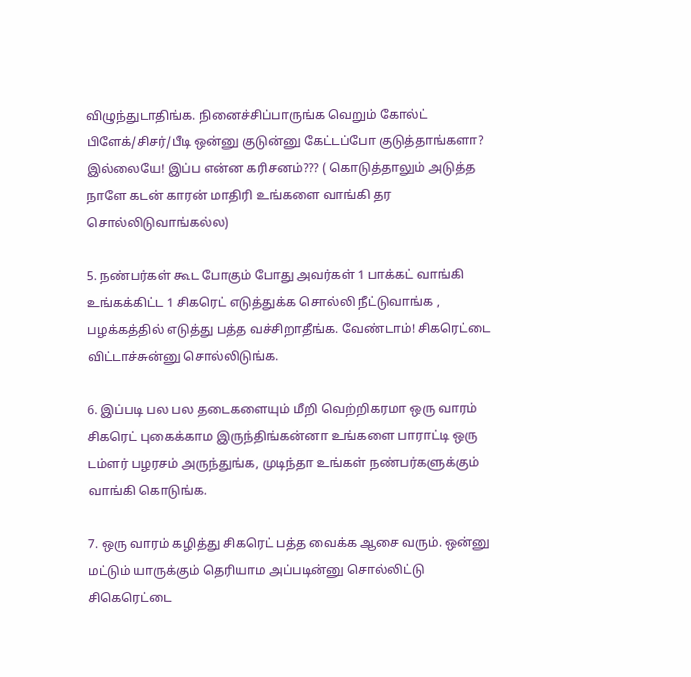விழுந்துடாதிங்க. நினைச்சிப்பாருங்க வெறும் கோல்ட் பிளேக்/சிசர்/பீடி ஒன்னு குடுன்னு கேட்டப்போ குடுத்தாங்களா? இல்லையே! இப்ப என்ன கரிசனம்??? ( கொடுத்தாலும் அடுத்த நாளே கடன் காரன் மாதிரி உங்களை வாங்கி தர சொல்லிடுவாங்கல்ல)

5. நண்பர்கள் கூட போகும் போது அவர்கள் 1 பாக்கட் வாங்கி உங்கக்கிட்ட 1 சிகரெட் எடுத்துக்க சொல்லி நீட்டுவாங்க , பழக்கத்தில் எடுத்து பத்த வச்சிறாதீங்க. வேண்டாம்! சிகரெட்டை விட்டாச்சுன்னு சொல்லிடுங்க.

6. இப்படி பல பல தடைகளையும் மீறி வெற்றிகரமா ஒரு வாரம் சிகரெட் புகைக்காம இருந்திங்கன்னா உங்களை பாராட்டி ஒரு டம்ளர் பழரசம் அருந்துங்க, முடிந்தா உங்கள் நண்பர்களுக்கும் வாங்கி கொடுங்க.

7. ஒரு வாரம் கழித்து சிகரெட் பத்த வைக்க ஆசை வரும். ஒன்னு மட்டும் யாருக்கும் தெரியாம அப்படின்னு சொல்லிட்டு சிகெரெட்டை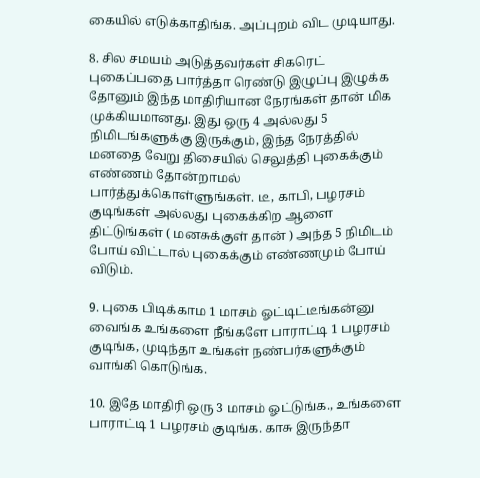கையில் எடுக்காதிங்க. அப்புறம் விட முடியாது.

8. சில சமயம் அடுத்தவர்கள் சிகரெட் புகைப்பதை பார்த்தா ரெண்டு இழுப்பு இழுக்க தோனும் இந்த மாதிரியான நேரங்கள் தான் மிக முக்கியமானது. இது ஒரு 4 அல்லது 5 நிமிடங்களுக்கு இருக்கும், இந்த நேரத்தில் மனதை வேறு திசையில் செலுத்தி புகைக்கும் எண்ணம் தோன்றாமல் பார்த்துக்கொள்ளுங்கள். டீ, காபி, பழரசம் குடிங்கள் அல்லது புகைக்கிற ஆளை திட்டுங்கள் ( மனசுக்குள் தான் ) அந்த 5 நிமிடம் போய் விட்டால் புகைக்கும் எண்ணமும் போய் விடும்.

9. புகை பிடிக்காம 1 மாசம் ஓட்டிட்டீங்கன்னு வைங்க உங்களை நீங்களே பாராட்டி 1 பழரசம் குடிங்க, முடிந்தா உங்கள் நண்பர்களுக்கும் வாங்கி கொடுங்க.

10. இதே மாதிரி ஒரு 3 மாசம் ஓட்டுங்க., உங்களை பாராட்டி 1 பழரசம் குடிங்க. காசு இருந்தா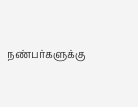நண்பர்களுக்கு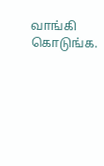வாங்கி கொடுங்க.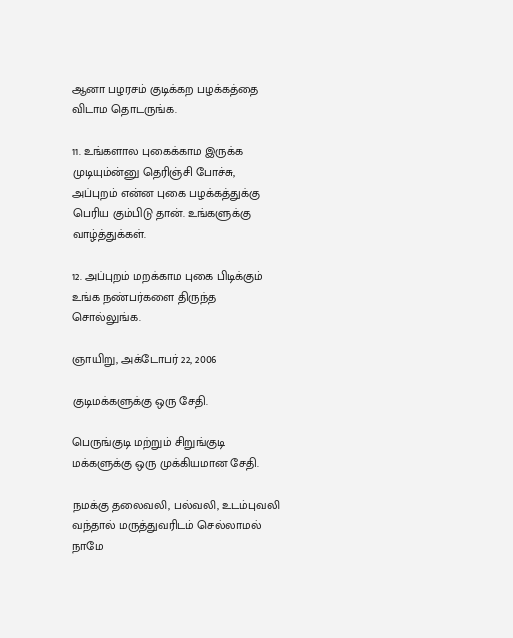ஆனா பழரசம் குடிக்கற பழக்கத்தை விடாம தொடருங்க.

11. உங்களால புகைக்காம இருக்க முடியும்ன்னு தெரிஞ்சி போச்சு, அப்புறம் என்ன புகை பழக்கத்துக்கு பெரிய கும்பிடு தான். உங்களுக்கு வாழ்த்துக்கள்.

12. அப்புறம் மறக்காம புகை பிடிக்கும் உங்க நண்பர்களை திருந்த சொல்லுங்க.

ஞாயிறு, அக்டோபர் 22, 2006

குடிமக்களுக்கு ஒரு சேதி.

பெருங்குடி மற்றும் சிறுங்குடி மக்களுக்கு ஒரு முக்கியமான சேதி.

நமக்கு தலைவலி, பல்வலி, உடம்புவலி வந்தால் மருத்துவரிடம் செல்லாமல் நாமே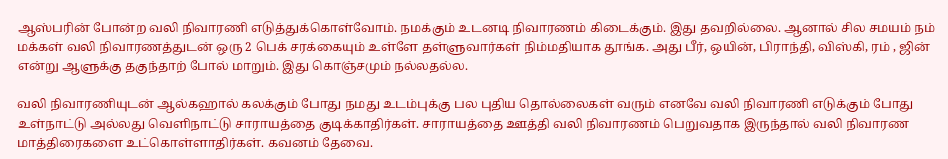ஆஸ்பரின் போன்ற வலி நிவாரணி எடுத்துக்கொள்வோம். நமக்கும் உடனடி நிவாரணம் கிடைக்கும். இது தவறில்லை. ஆனால் சில சமயம் நம் மக்கள் வலி நிவாரணத்துடன் ஒரு 2 பெக் சரக்கையும் உள்ளே தள்ளுவார்கள் நிம்மதியாக தூங்க. அது பீர், ஒயின், பிராந்தி, விஸ்கி, ரம் , ஜின் என்று ஆளுக்கு தகுந்தாற் போல் மாறும். இது கொஞ்சமும் நல்லதல்ல.

வலி நிவாரணியுடன் ஆல்கஹால் கலக்கும் போது நமது உடம்புக்கு பல புதிய தொல்லைகள் வரும் எனவே வலி நிவாரணி எடுக்கும் போது உள்நாட்டு அல்லது வெளிநாட்டு சாராயத்தை குடிக்காதிர்கள். சாராயத்தை ஊத்தி வலி நிவாரணம் பெறுவதாக இருந்தால் வலி நிவாரண மாத்திரைகளை உட்கொள்ளாதிர்கள். கவனம் தேவை.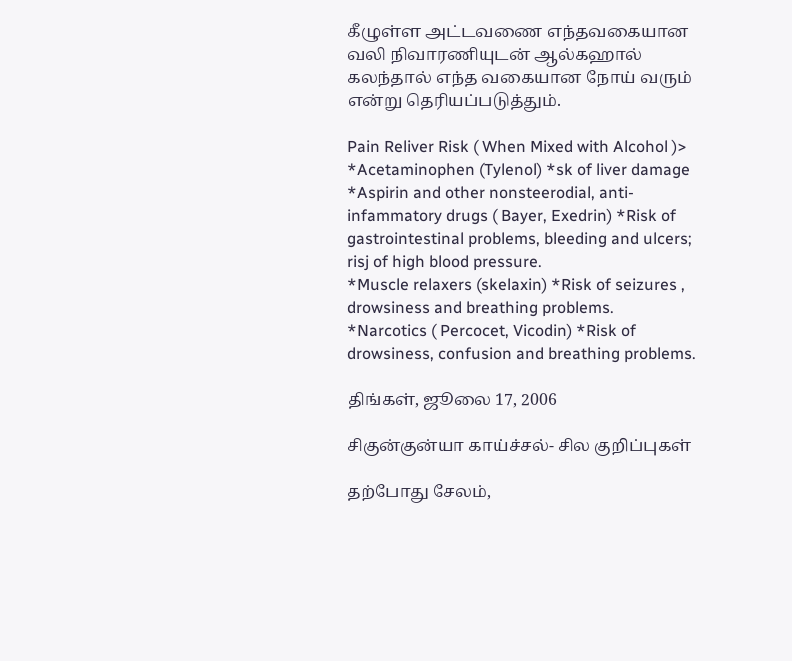கீழுள்ள அட்டவணை எந்தவகையான வலி நிவாரணியுடன் ஆல்கஹால் கலந்தால் எந்த வகையான நோய் வரும் என்று தெரியப்படுத்தும்.

Pain Reliver Risk ( When Mixed with Alcohol )>
*Acetaminophen (Tylenol) *sk of liver damage
*Aspirin and other nonsteerodial, anti-infammatory drugs ( Bayer, Exedrin) *Risk of gastrointestinal problems, bleeding and ulcers; risj of high blood pressure.
*Muscle relaxers (skelaxin) *Risk of seizures , drowsiness and breathing problems.
*Narcotics ( Percocet, Vicodin) *Risk of drowsiness, confusion and breathing problems.

திங்கள், ஜூலை 17, 2006

சிகுன்குன்யா காய்ச்சல்- சில குறிப்புகள்

தற்போது சேலம்,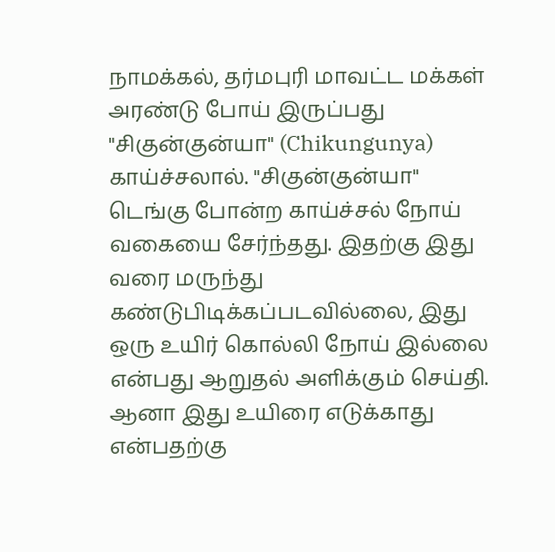நாமக்கல், தர்மபுரி மாவட்ட மக்கள் அரண்டு போய் இருப்பது "சிகுன்குன்யா" (Chikungunya) காய்ச்சலால். "சிகுன்குன்யா" டெங்கு போன்ற காய்ச்சல் நோய் வகையை சேர்ந்தது. இதற்கு இது வரை மருந்து கண்டுபிடிக்கப்படவில்லை, இது ஒரு உயிர் கொல்லி நோய் இல்லை என்பது ஆறுதல் அளிக்கும் செய்தி. ஆனா இது உயிரை எடுக்காது என்பதற்கு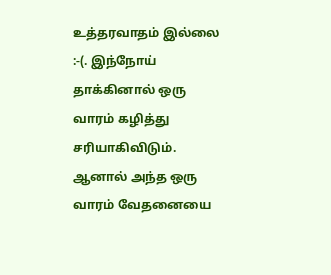உத்தரவாதம் இல்லை :-(. இந்நோய் தாக்கினால் ஒரு வாரம் கழித்து சரியாகிவிடும். ஆனால் அந்த ஒரு வாரம் வேதனையை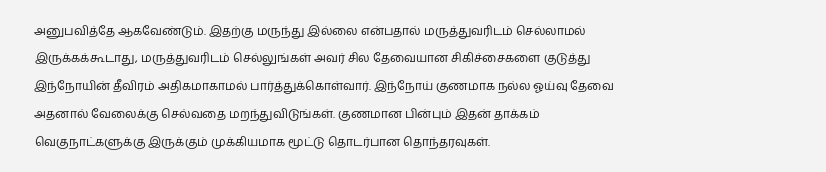அனுபவித்தே ஆகவேண்டும். இதற்கு மருந்து இல்லை என்பதால் மருத்துவரிடம் செல்லாமல் இருக்கக்கூடாது, மருத்துவரிடம் செல்லுங்கள் அவர் சில தேவையான சிகிச்சைகளை குடுத்து இந்நோயின் தீவிரம் அதிகமாகாமல் பார்த்துக்கொள்வார். இந்நோய் குணமாக நல்ல ஓய்வு தேவை அதனால் வேலைக்கு செல்வதை மறந்துவிடுங்கள். குணமான பின்பும் இதன் தாக்கம் வெகுநாட்களுக்கு இருக்கும் முக்கியமாக மூட்டு தொடர்பான தொந்தரவுகள்.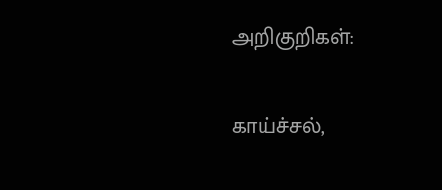அறிகுறிகள்:

காய்ச்சல்,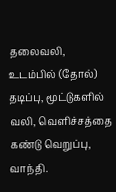தலைவலி, உடம்பில் (தோல்) தடிப்பு, மூட்டுகளில் வலி, வெளிச்சத்தை கண்டு வெறுப்பு, வாந்தி.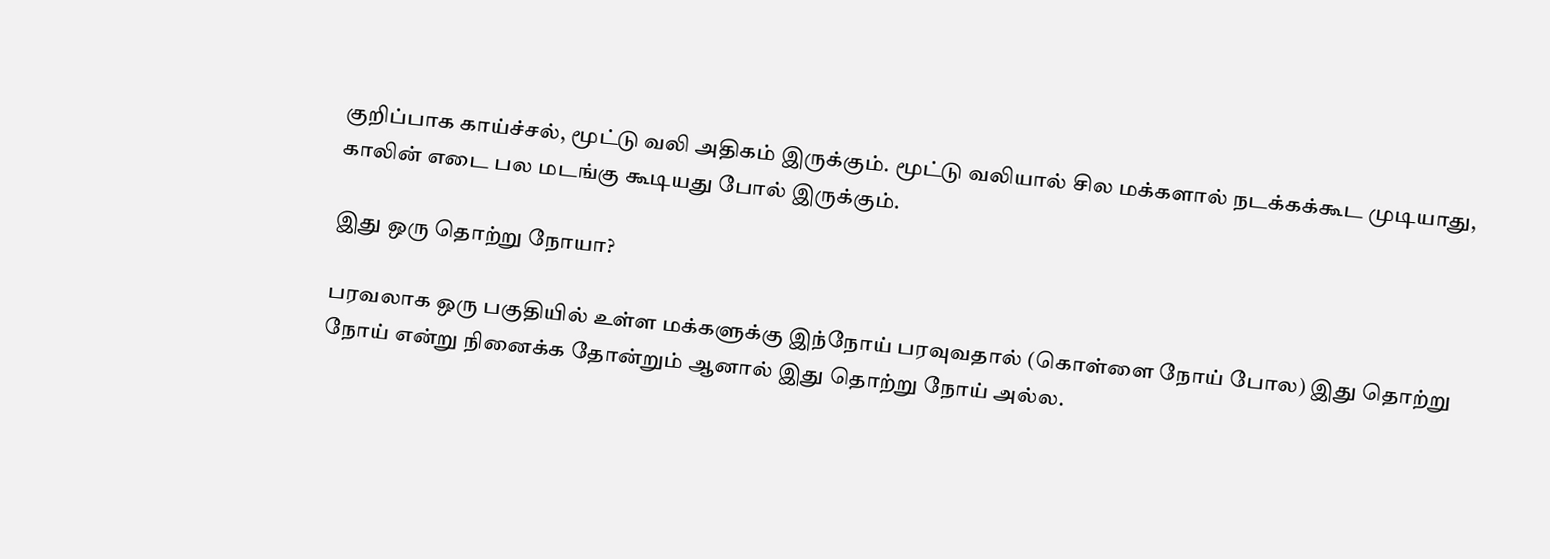குறிப்பாக காய்ச்சல், மூட்டு வலி அதிகம் இருக்கும். மூட்டு வலியால் சில மக்களால் நடக்கக்கூட முடியாது, காலின் எடை பல மடங்கு கூடியது போல் இருக்கும்.

இது ஒரு தொற்று நோயா?

பரவலாக ஒரு பகுதியில் உள்ள மக்களுக்கு இந்நோய் பரவுவதால் (கொள்ளை நோய் போல) இது தொற்று நோய் என்று நினைக்க தோன்றும் ஆனால் இது தொற்று நோய் அல்ல.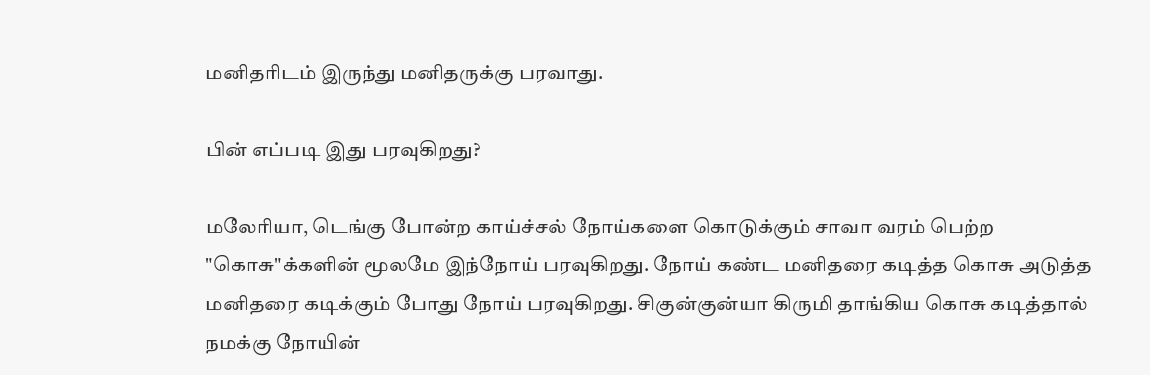மனிதரிடம் இருந்து மனிதருக்கு பரவாது.

பின் எப்படி இது பரவுகிறது?

மலேரியா, டெங்கு போன்ற காய்ச்சல் நோய்களை கொடுக்கும் சாவா வரம் பெற்ற "கொசு"க்களின் மூலமே இந்நோய் பரவுகிறது. நோய் கண்ட மனிதரை கடித்த கொசு அடுத்த மனிதரை கடிக்கும் போது நோய் பரவுகிறது. சிகுன்குன்யா கிருமி தாங்கிய கொசு கடித்தால் நமக்கு நோயின்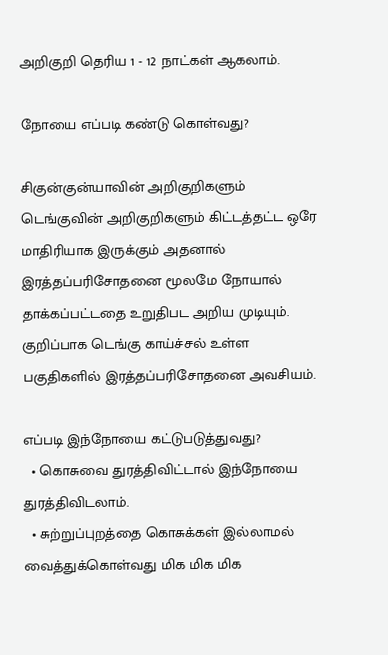அறிகுறி தெரிய 1 - 12 நாட்கள் ஆகலாம்.

நோயை எப்படி கண்டு கொள்வது?

சிகுன்குன்யாவின் அறிகுறிகளும் டெங்குவின் அறிகுறிகளும் கிட்டத்தட்ட ஒரே மாதிரியாக இருக்கும் அதனால் இரத்தப்பரிசோதனை மூலமே நோயால் தாக்கப்பட்டதை உறுதிபட அறிய முடியும். குறிப்பாக டெங்கு காய்ச்சல் உள்ள பகுதிகளில் இரத்தப்பரிசோதனை அவசியம்.

எப்படி இந்நோயை கட்டுபடுத்துவது?
  • கொசுவை துரத்திவிட்டால் இந்நோயை துரத்திவிடலாம்.
  • சுற்றுப்புறத்தை கொசுக்கள் இல்லாமல் வைத்துக்கொள்வது மிக மிக மிக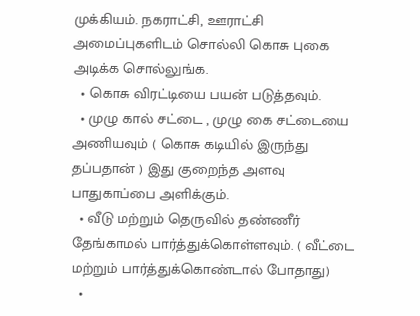முக்கியம். நகராட்சி, ஊராட்சி அமைப்புகளிடம் சொல்லி கொசு புகை அடிக்க சொல்லுங்க.
  • கொசு விரட்டியை பயன் படுத்தவும்.
  • முழு கால் சட்டை , முழு கை சட்டையை அணியவும் ( கொசு கடியில் இருந்து தப்பதான் ) இது குறைந்த அளவு பாதுகாப்பை அளிக்கும்.
  • வீடு மற்றும் தெருவில் தண்ணீர் தேங்காமல் பார்த்துக்கொள்ளவும். ( வீட்டை மற்றும் பார்த்துக்கொண்டால் போதாது)
  •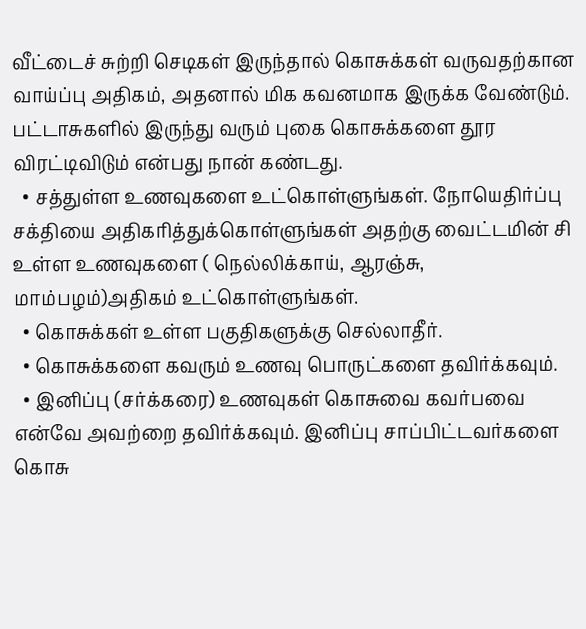வீட்டைச் சுற்றி செடிகள் இருந்தால் கொசுக்கள் வருவதற்கான வாய்ப்பு அதிகம், அதனால் மிக கவனமாக இருக்க வேண்டும். பட்டாசுகளில் இருந்து வரும் புகை கொசுக்களை தூர விரட்டிவிடும் என்பது நான் கண்டது.
  • சத்துள்ள உணவுகளை உட்கொள்ளுங்கள். நோயெதிர்ப்பு சக்தியை அதிகரித்துக்கொள்ளுங்கள் அதற்கு வைட்டமின் சி உள்ள உணவுகளை ( நெல்லிக்காய், ஆரஞ்சு, மாம்பழம்)அதிகம் உட்கொள்ளுங்கள்.
  • கொசுக்கள் உள்ள பகுதிகளுக்கு செல்லாதீர்.
  • கொசுக்களை கவரும் உணவு பொருட்களை தவிர்க்கவும்.
  • இனிப்பு (சர்க்கரை) உணவுகள் கொசுவை கவர்பவை என்வே அவற்றை தவிர்க்கவும். இனிப்பு சாப்பிட்டவர்களை கொசு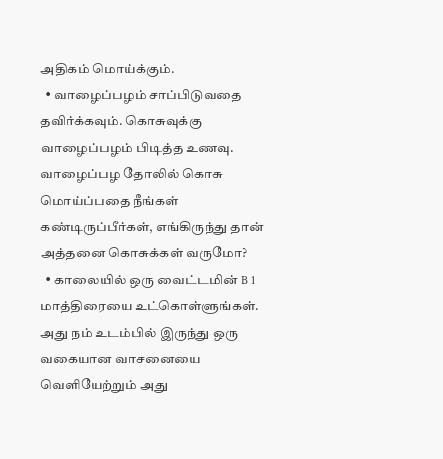அதிகம் மொய்க்கும்.
  • வாழைப்பழம் சாப்பிடுவதை தவிர்க்கவும். கொசுவுக்கு வாழைப்பழம் பிடித்த உணவு. வாழைப்பழ தோலில் கொசு மொய்ப்பதை நீங்கள் கண்டிருப்பீர்கள், எங்கிருந்து தான் அத்தனை கொசுக்கள் வருமோ?
  • காலையில் ஒரு வைட்டமின் B 1 மாத்திரையை உட்கொள்ளுங்கள். அது நம் உடம்பில் இருந்து ஒரு வகையான வாசனையை வெளியேற்றும் அது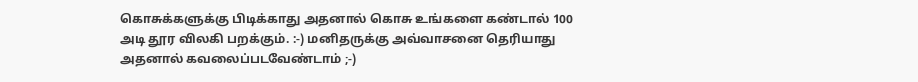கொசுக்களுக்கு பிடிக்காது அதனால் கொசு உங்களை கண்டால் 100 அடி தூர விலகி பறக்கும். :-) மனிதருக்கு அவ்வாசனை தெரியாது அதனால் கவலைப்படவேண்டாம் ;-)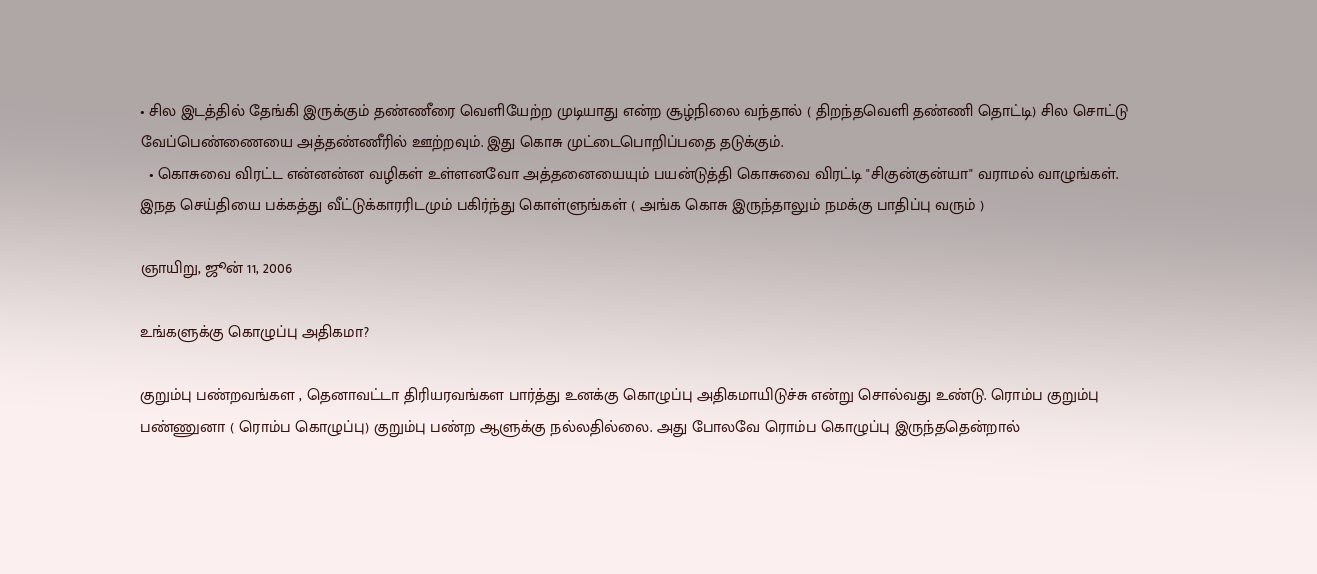• சில இடத்தில் தேங்கி இருக்கும் தண்ணீரை வெளியேற்ற முடியாது என்ற சூழ்நிலை வந்தால் ( திறந்தவெளி தண்ணி தொட்டி) சில சொட்டு வேப்பெண்ணையை அத்தண்ணீரில் ஊற்றவும். இது கொசு முட்டைபொறிப்பதை தடுக்கும்.
  • கொசுவை விரட்ட என்னன்ன வழிகள் உள்ளனவோ அத்தனையையும் பயன்டுத்தி கொசுவை விரட்டி "சிகுன்குன்யா" வராமல் வாழுங்கள். இநத செய்தியை பக்கத்து வீட்டுக்காரரிடமும் பகிர்ந்து கொள்ளுங்கள் ( அங்க கொசு இருந்தாலும் நமக்கு பாதிப்பு வரும் )

ஞாயிறு, ஜூன் 11, 2006

உங்களுக்கு கொழுப்பு அதிகமா?

குறும்பு பண்றவங்கள , தெனாவட்டா திரியரவங்கள பார்த்து உனக்கு கொழுப்பு அதிகமாயிடுச்சு என்று சொல்வது உண்டு. ரொம்ப குறும்பு பண்ணுனா ( ரொம்ப கொழுப்பு) குறும்பு பண்ற ஆளுக்கு நல்லதில்லை. அது போலவே ரொம்ப கொழுப்பு இருந்ததென்றால்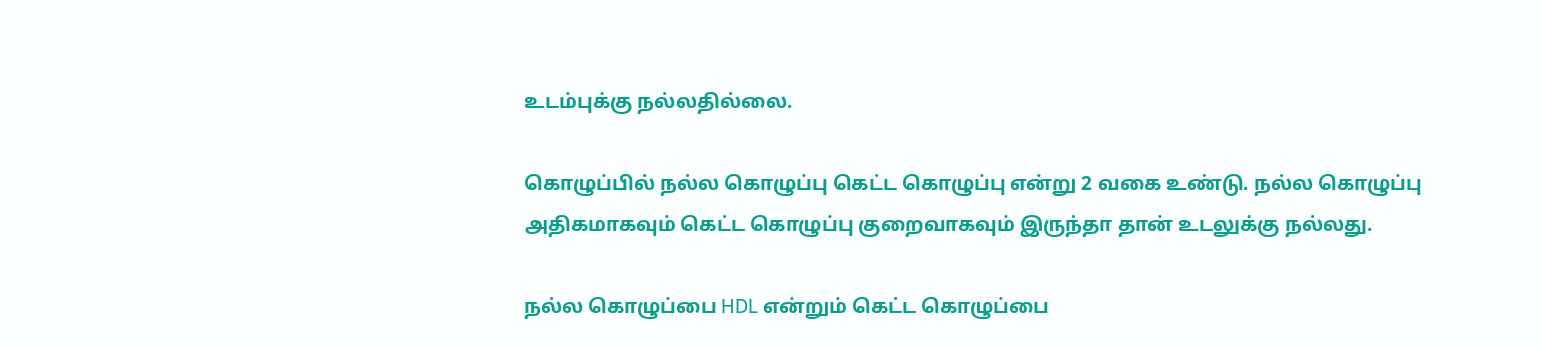உடம்புக்கு நல்லதில்லை.

கொழுப்பில் நல்ல கொழுப்பு கெட்ட கொழுப்பு என்று 2 வகை உண்டு. நல்ல கொழுப்பு அதிகமாகவும் கெட்ட கொழுப்பு குறைவாகவும் இருந்தா தான் உடலுக்கு நல்லது.

நல்ல கொழுப்பை HDL என்றும் கெட்ட கொழுப்பை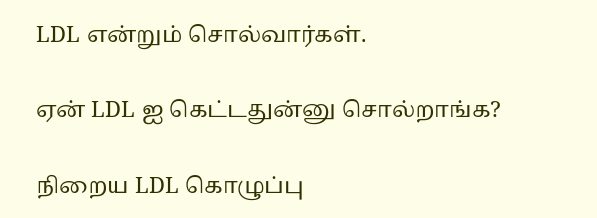LDL என்றும் சொல்வார்கள்.

ஏன் LDL ஐ கெட்டதுன்னு சொல்றாங்க?

நிறைய LDL கொழுப்பு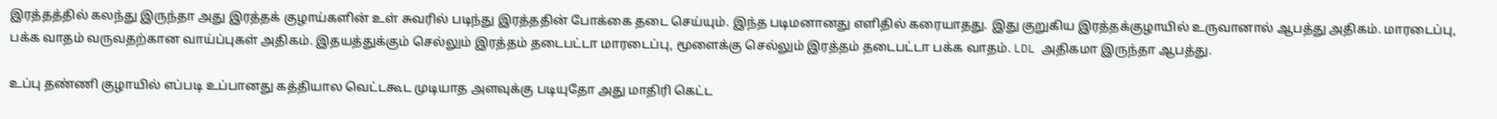இரத்தத்தில் கலந்து இருந்தா அது இரத்தக் குழாய்களின் உள் சுவரில் படிந்து இரத்ததின் போக்கை தடை செய்யும். இந்த படிமனானது எளிதில் கரையாதது. இது குறுகிய இரத்தக்குழாயில் உருவானால் ஆபத்து அதிகம். மாரடைப்பு, பக்க வாதம் வருவதற்கான வாய்ப்புகள் அதிகம். இதயத்துக்கும் செல்லும் இரத்தம் தடைபட்டா மாரடைப்பு, மூளைக்கு செல்லும் இரத்தம் தடைபட்டா பக்க வாதம். LDL அதிகமா இருந்தா ஆபத்து.

உப்பு தண்ணி குழாயில் எப்படி உப்பானது கத்தியால வெட்டகூட முடியாத அளவுக்கு படியுதோ அது மாதிரி கெட்ட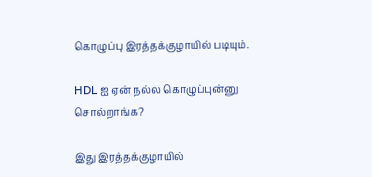கொழுப்பு இரத்தக்குழாயில் படியும்.

HDL ஐ ஏன் நல்ல கொழுப்புன்னு சொல்றாங்க?

இது இரத்தக்குழாயில்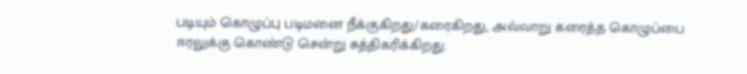படியும் கொழுப்பு படிமனை நீக்குகிறது/கரைகிறது, அவ்வாறு கரைத்த கொழுப்பை ஈரலுக்கு கொண்டு சென்று சுத்திகரிக்கிறது.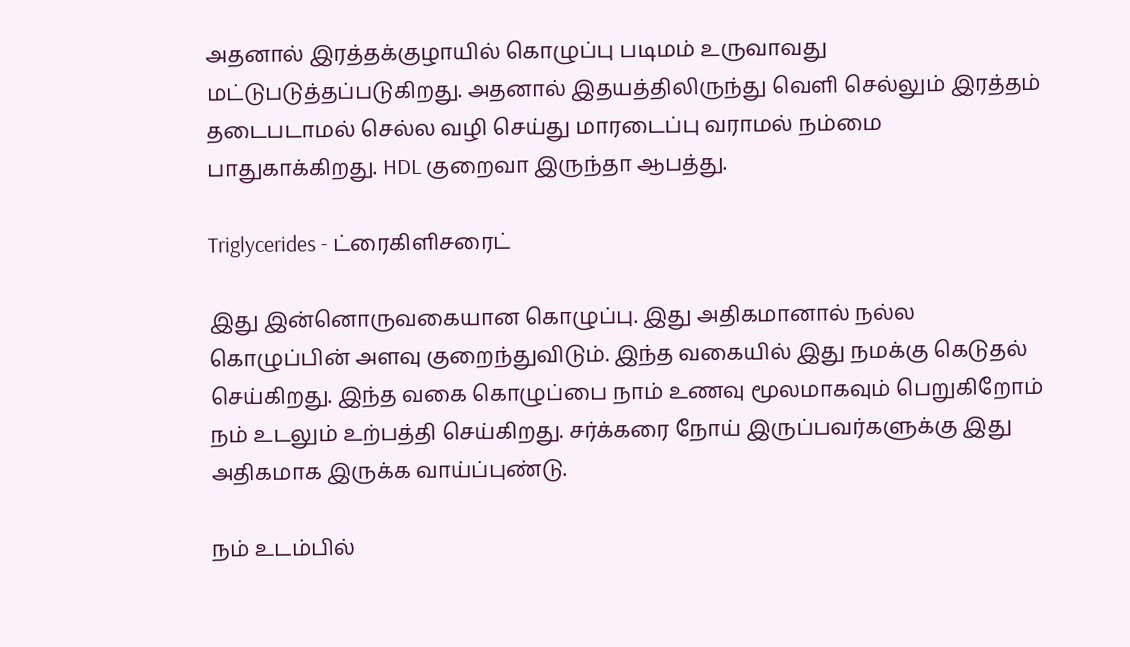அதனால் இரத்தக்குழாயில் கொழுப்பு படிமம் உருவாவது மட்டுபடுத்தப்படுகிறது. அதனால் இதயத்திலிருந்து வெளி செல்லும் இரத்தம் தடைபடாமல் செல்ல வழி செய்து மாரடைப்பு வராமல் நம்மை பாதுகாக்கிறது. HDL குறைவா இருந்தா ஆபத்து.

Triglycerides - ட்ரைகிளிசரைட்

இது இன்னொருவகையான கொழுப்பு. இது அதிகமானால் நல்ல கொழுப்பின் அளவு குறைந்துவிடும். இந்த வகையில் இது நமக்கு கெடுதல் செய்கிறது. இந்த வகை கொழுப்பை நாம் உணவு மூலமாகவும் பெறுகிறோம் நம் உடலும் உற்பத்தி செய்கிறது. சர்க்கரை நோய் இருப்பவர்களுக்கு இது அதிகமாக இருக்க வாய்ப்புண்டு.

நம் உடம்பில்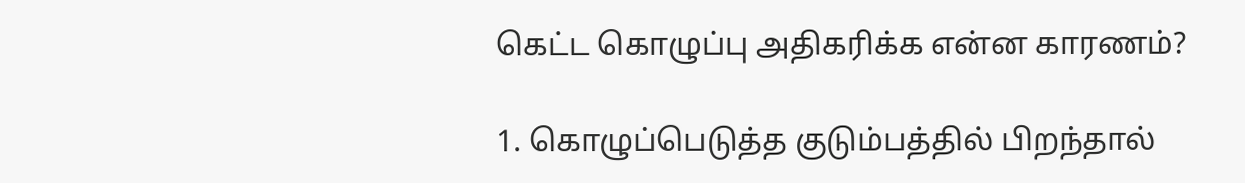கெட்ட கொழுப்பு அதிகரிக்க என்ன காரணம்?

1. கொழுப்பெடுத்த குடும்பத்தில் பிறந்தால்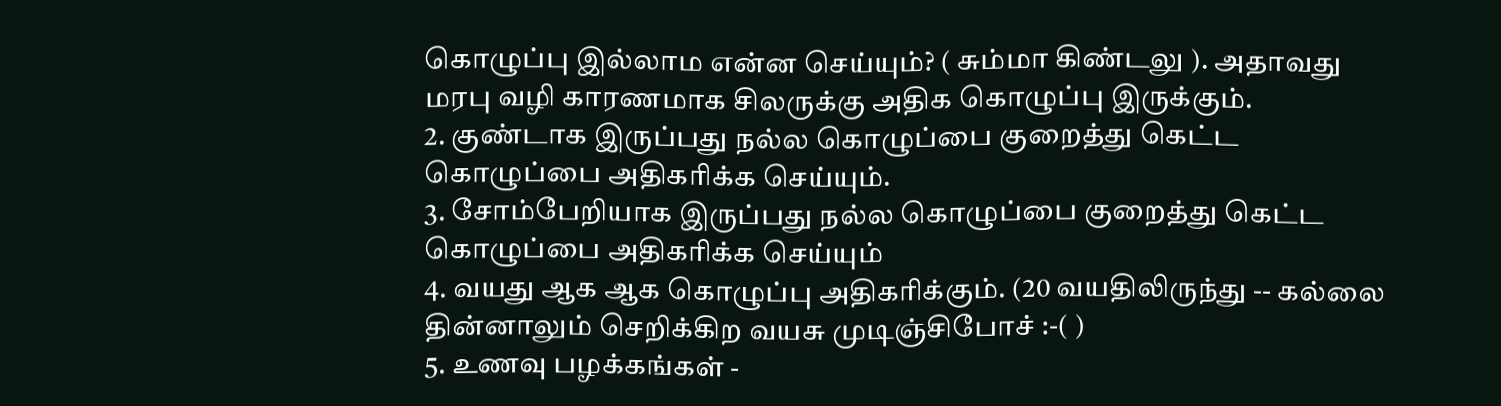கொழுப்பு இல்லாம என்ன செய்யும்? ( சும்மா கிண்டலு ). அதாவது மரபு வழி காரணமாக சிலருக்கு அதிக கொழுப்பு இருக்கும்.
2. குண்டாக இருப்பது நல்ல கொழுப்பை குறைத்து கெட்ட கொழுப்பை அதிகரிக்க செய்யும்.
3. சோம்பேறியாக இருப்பது நல்ல கொழுப்பை குறைத்து கெட்ட கொழுப்பை அதிகரிக்க செய்யும்
4. வயது ஆக ஆக கொழுப்பு அதிகரிக்கும். (20 வயதிலிருந்து -- கல்லை தின்னாலும் செறிக்கிற வயசு முடிஞ்சிபோச் :-( )
5. உணவு பழக்கங்கள் -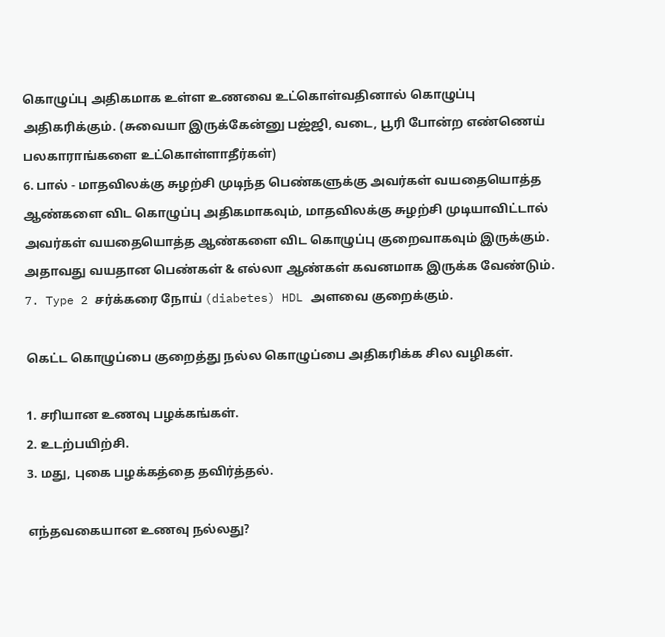கொழுப்பு அதிகமாக உள்ள உணவை உட்கொள்வதினால் கொழுப்பு அதிகரிக்கும். (சுவையா இருக்கேன்னு பஜ்ஜி, வடை, பூரி போன்ற எண்ணெய் பலகாராங்களை உட்கொள்ளாதீர்கள்)
6. பால் - மாதவிலக்கு சுழற்சி முடிந்த பெண்களுக்கு அவர்கள் வயதையொத்த ஆண்களை விட கொழுப்பு அதிகமாகவும், மாதவிலக்கு சுழற்சி முடியாவிட்டால் அவர்கள் வயதையொத்த ஆண்களை விட கொழுப்பு குறைவாகவும் இருக்கும். அதாவது வயதான பெண்கள் & எல்லா ஆண்கள் கவனமாக இருக்க வேண்டும்.
7. Type 2 சர்க்கரை நோய் (diabetes) HDL அளவை குறைக்கும்.

கெட்ட கொழுப்பை குறைத்து நல்ல கொழுப்பை அதிகரிக்க சில வழிகள்.

1. சரியான உணவு பழக்கங்கள்.
2. உடற்பயிற்சி.
3. மது, புகை பழக்கத்தை தவிர்த்தல்.

எந்தவகையான உணவு நல்லது?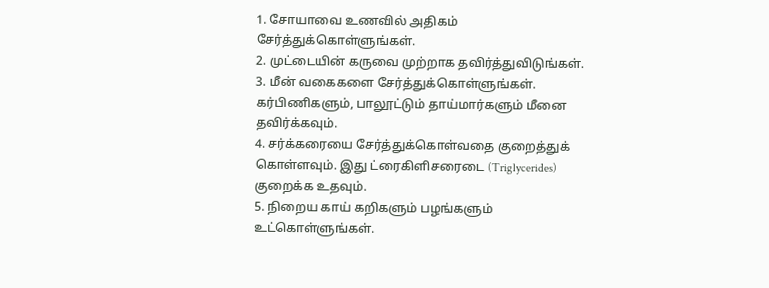1. சோயாவை உணவில் அதிகம் சேர்த்துக்கொள்ளுங்கள்.
2. முட்டையின் கருவை முற்றாக தவிர்த்துவிடுங்கள்.
3. மீன் வகைகளை சேர்த்துக்கொள்ளுங்கள். கர்பிணிகளும், பாலூட்டும் தாய்மார்களும் மீனை தவிர்க்கவும்.
4. சர்க்கரையை சேர்த்துக்கொள்வதை குறைத்துக் கொள்ளவும். இது ட்ரைகிளிசரைடை (Triglycerides) குறைக்க உதவும்.
5. நிறைய காய் கறிகளும் பழங்களும் உட்கொள்ளுங்கள்.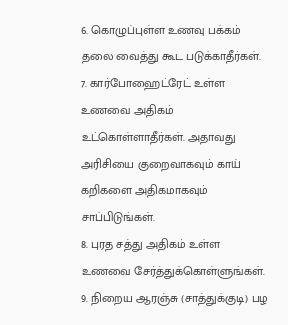6. கொழுப்புள்ள உணவு பக்கம் தலை வைத்து கூட படுக்காதீர்கள்.
7. கார்போஹைட்ரேட் உள்ள உணவை அதிகம் உட்கொள்ளாதீர்கள். அதாவது அரிசியை குறைவாகவும் காய் கறிகளை அதிகமாகவும் சாப்பிடுங்கள்.
8. புரத சத்து அதிகம் உள்ள உணவை சேர்த்துக்கொள்ளுங்கள்.
9. நிறைய ஆரஞ்சு (சாத்துக்குடி) பழ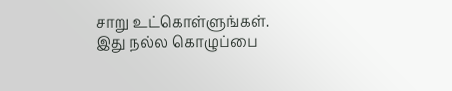சாறு உட்கொள்ளுங்கள். இது நல்ல கொழுப்பை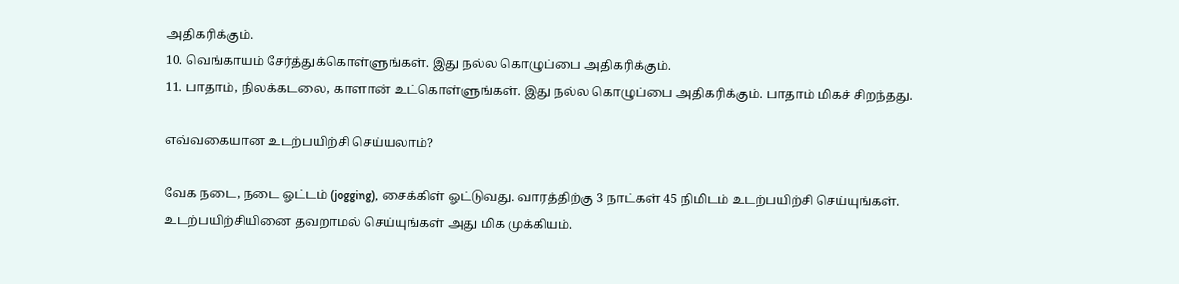அதிகரிக்கும்.
10. வெங்காயம் சேர்த்துக்கொள்ளுங்கள். இது நல்ல கொழுப்பை அதிகரிக்கும்.
11. பாதாம், நிலக்கடலை, காளான் உட்கொள்ளுங்கள். இது நல்ல கொழுப்பை அதிகரிக்கும். பாதாம் மிகச் சிறந்தது.

எவ்வகையான உடற்பயிற்சி செய்யலாம்?

வேக நடை, நடை ஓட்டம் (jogging), சைக்கிள் ஓட்டுவது. வாரத்திற்கு 3 நாட்கள் 45 நிமிடம் உடற்பயிற்சி செய்யுங்கள். உடற்பயிற்சியினை தவறாமல் செய்யுங்கள் அது மிக முக்கியம்.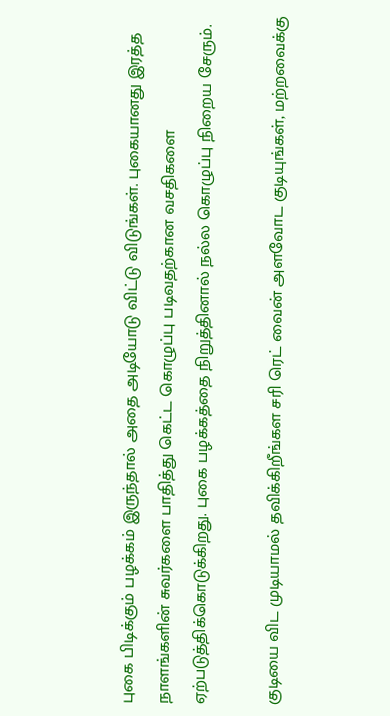புகை பிடிக்கும் பழக்கம் இருந்தால் அதை அடியோடு விட்டு விடுங்கள். புகையானது இரத்த நாளங்களின் சுவர்களை பாதித்து கெட்ட கொழுப்பு படிவதற்கான வசதிகளை ஏற்படுத்திக்கொடுக்கிறது. புகை பழக்கத்தை நிறுத்தினால் நல்ல கொழுப்பு நிறைய சேரும்.

குடியை விட முடியாமல் தவிக்கிறீங்கள சரி ரெட் வைன் அளவோட குடியுங்கள், மற்றவைக்கு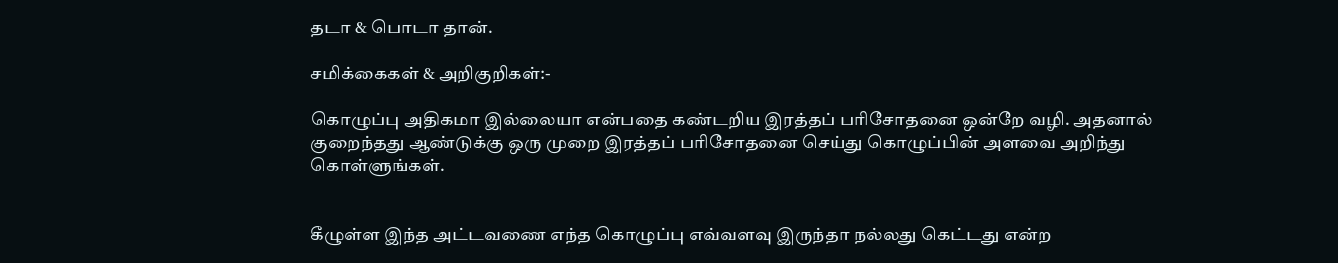தடா & பொடா தான்.

சமிக்கைகள் & அறிகுறிகள்:-

கொழுப்பு அதிகமா இல்லையா என்பதை கண்டறிய இரத்தப் பரிசோதனை ஒன்றே வழி. அதனால் குறைந்தது ஆண்டுக்கு ஒரு முறை இரத்தப் பரிசோதனை செய்து கொழுப்பின் அளவை அறிந்து கொள்ளுங்கள்.


கீழுள்ள இந்த அட்டவணை எந்த கொழுப்பு எவ்வளவு இருந்தா நல்லது கெட்டது என்ற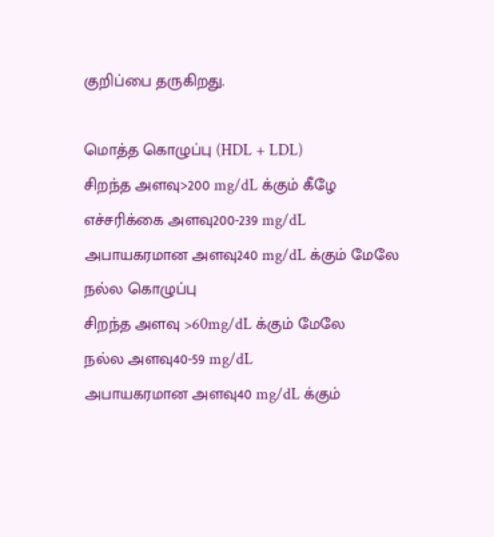குறிப்பை தருகிறது.

மொத்த கொழுப்பு (HDL + LDL)
சிறந்த அளவு>200 mg/dL க்கும் கீழே
எச்சரிக்கை அளவு200-239 mg/dL
அபாயகரமான அளவு240 mg/dL க்கும் மேலே
நல்ல கொழுப்பு
சிறந்த அளவு >60mg/dL க்கும் மேலே
நல்ல அளவு40-59 mg/dL
அபாயகரமான அளவு40 mg/dL க்கும்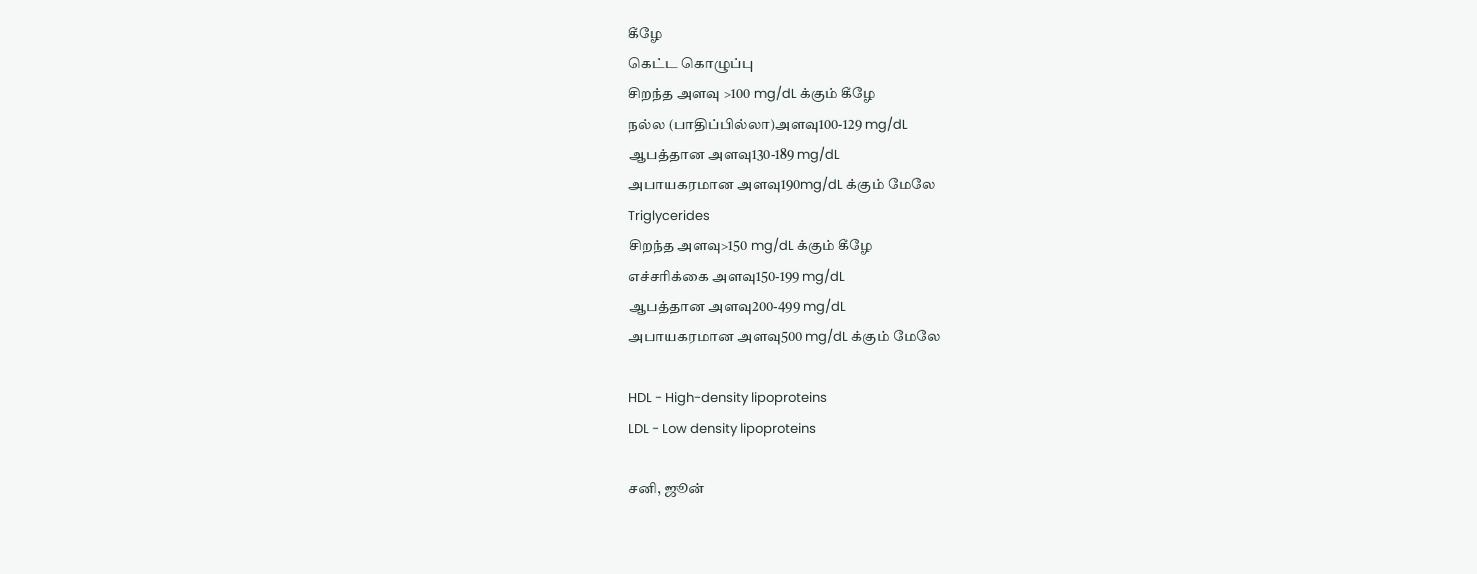கீழே
கெட்ட கொழுப்பு
சிறந்த அளவு >100 mg/dL க்கும் கீழே
நல்ல (பாதிப்பில்லா)அளவு100-129 mg/dL
ஆபத்தான அளவு130-189 mg/dL
அபாயகரமான அளவு190mg/dL க்கும் மேலே
Triglycerides
சிறந்த அளவு>150 mg/dL க்கும் கீழே
எச்சரிக்கை அளவு150-199 mg/dL
ஆபத்தான அளவு200-499 mg/dL
அபாயகரமான அளவு500 mg/dL க்கும் மேலே

HDL - High-density lipoproteins
LDL - Low density lipoproteins

சனி, ஜூன்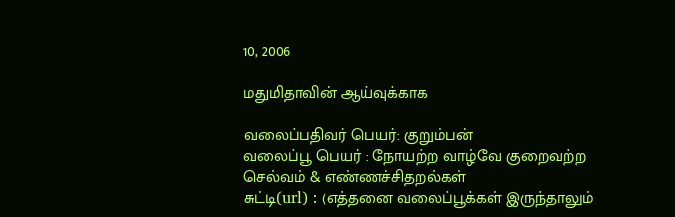10, 2006

மதுமிதாவின் ஆய்வுக்காக

வலைப்பதிவர் பெயர்: குறும்பன்
வலைப்பூ பெயர் : நோயற்ற வாழ்வே குறைவற்ற செல்வம் & எண்ணச்சிதறல்கள்
சுட்டி(url) : (எத்தனை வலைப்பூக்கள் இருந்தாலும்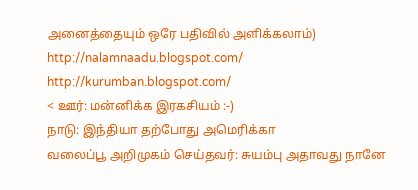அனைத்தையும் ஒரே பதிவில் அளிக்கலாம்) http://nalamnaadu.blogspot.com/
http://kurumban.blogspot.com/
< ஊர்: மன்னிக்க இரகசியம் :-)
நாடு: இந்தியா தற்போது அமெரிக்கா
வலைப்பூ அறிமுகம் செய்தவர்: சுயம்பு அதாவது நானே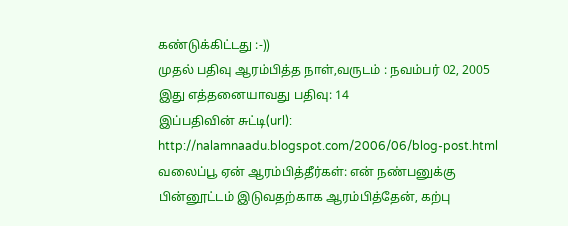கண்டுக்கிட்டது :-))
முதல் பதிவு ஆரம்பித்த நாள்,வருடம் : நவம்பர் 02, 2005
இது எத்தனையாவது பதிவு: 14
இப்பதிவின் சுட்டி(url): http://nalamnaadu.blogspot.com/2006/06/blog-post.html
வலைப்பூ ஏன் ஆரம்பித்தீர்கள்: என் நண்பனுக்கு பின்னூட்டம் இடுவதற்காக ஆரம்பித்தேன், கற்பு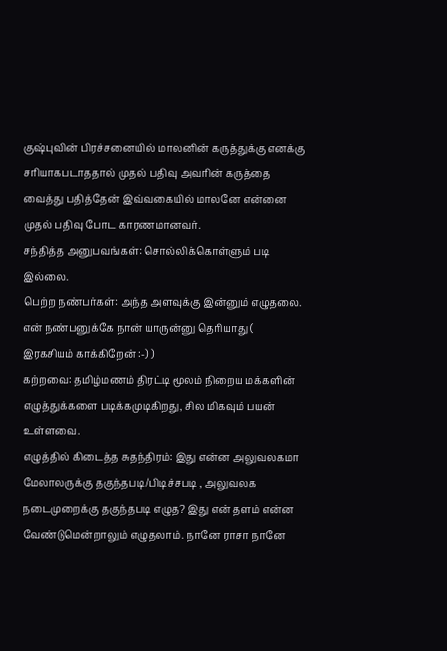குஷ்புவின் பிரச்சனையில் மாலனின் கருத்துக்கு எனக்கு சரியாகபடாததால் முதல் பதிவு அவரின் கருத்தை வைத்து பதித்தேன் இவ்வகையில் மாலனே என்னை முதல் பதிவு போட காரணமானவர்.
சந்தித்த அனுபவங்கள்: சொல்லிக்கொள்ளும் படி இல்லை.
பெற்ற நண்பர்கள்: அந்த அளவுக்கு இன்னும் எழுதலை. என் நண்பனுக்கே நான் யாருன்னு தெரியாது ( இரகசியம் காக்கிறேன் :-) )
கற்றவை: தமிழ்மணம் திரட்டி மூலம் நிறைய மக்களின் எழுத்துக்களை படிக்கமுடிகிறது, சில மிகவும் பயன் உள்ளவை.
எழுத்தில் கிடைத்த சுதந்திரம்: இது என்ன அலுவலகமா மேலாலருக்கு தகுந்தபடி/பிடிச்சபடி , அலுவலக நடைமுறைக்கு தகுந்தபடி எழுத? இது என் தளம் என்ன வேண்டுமென்றாலும் எழுதலாம். நானே ராசா நானே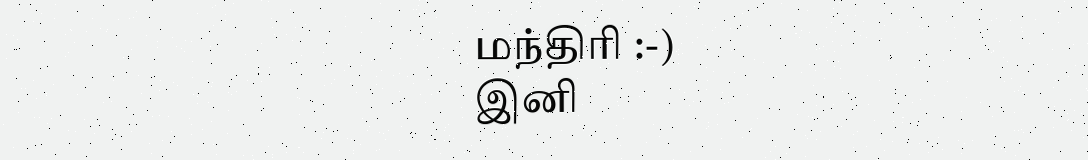மந்திரி :-)
இனி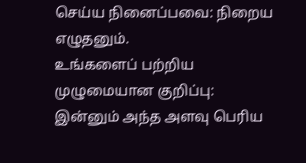செய்ய நினைப்பவை: நிறைய எழுதனும்.
உங்களைப் பற்றிய முழுமையான குறிப்பு: இன்னும் அந்த அளவு பெரிய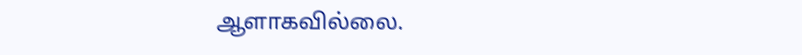ஆளாகவில்லை.